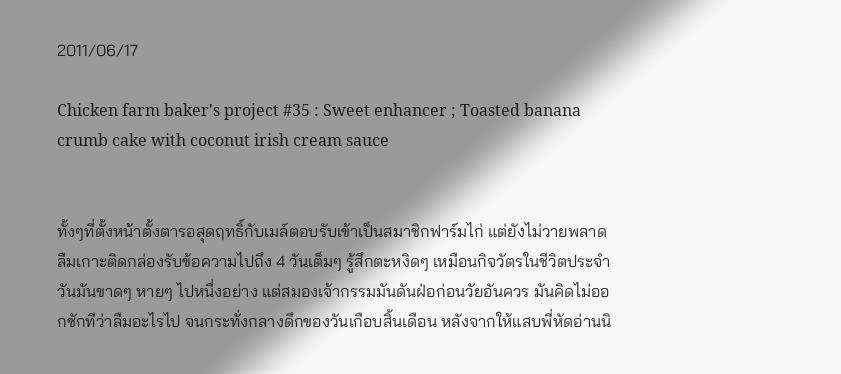2011/06/17

Chicken farm baker's project #35 : Sweet enhancer ; Toasted banana crumb cake with coconut irish cream sauce


ทั้งๆที่ตั้งหน้าตั้งตารอสุดฤทธิ์กับเมล์ตอบรับเข้าเป็นสมาชิกฟาร์มไก่ แต่ยังไม่วายพลาดลืมเกาะติดกล่องรับข้อความไปถึง 4 วันเต็มๆ รู้สึกตะหงิดๆ เหมือนกิจวัตรในชีวิตประจำวันมันขาดๆ หายๆ ไปหนึ่งอย่าง แต่สมองเจ้ากรรมมันดันฝ่อก่อนวัยอันควร มันคิดไม่ออกซักทีว่าลืมอะไรไป จนกระทั่งกลางดึกของวันเกือบสิ้นเดือน หลังจากให้แสบพี่หัดอ่านนิ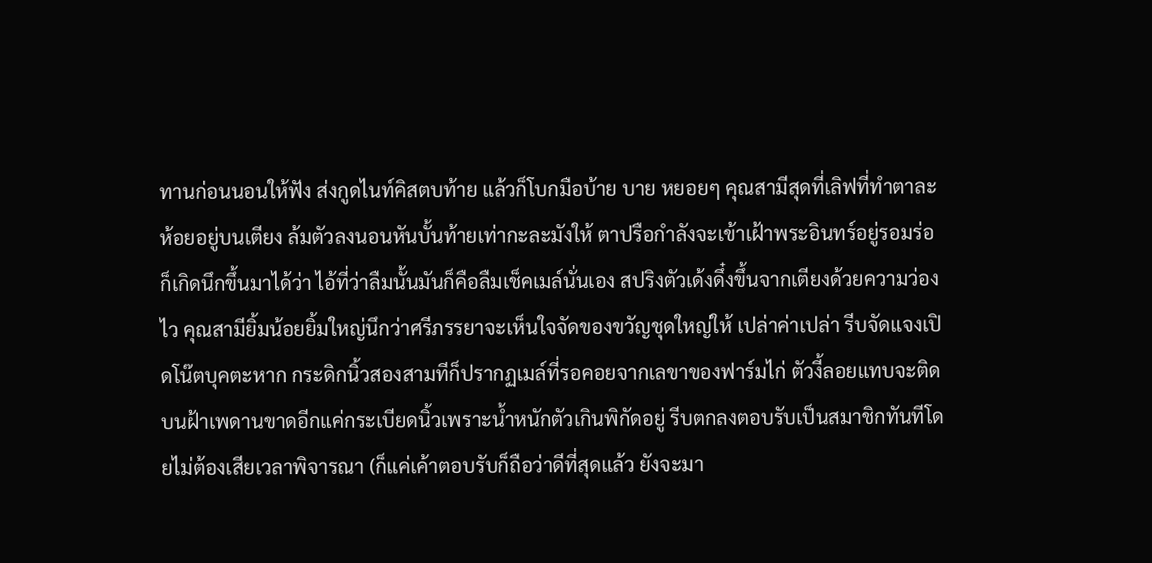ทานก่อนนอนให้ฟัง ส่งกูดไนท์คิสตบท้าย แล้วก็โบกมือบ้าย บาย หยอยๆ คุณสามีสุดที่เลิฟที่ทำตาละห้อยอยู่บนเตียง ล้มตัวลงนอนหันบั้นท้ายเท่ากะละมังให้ ตาปรือกำลังจะเข้าเฝ้าพระอินทร์อยู่รอมร่อ ก็เกิดนึกขึ้นมาได้ว่า ไอ้ที่ว่าลืมนั้นมันก็คือลืมเช็คเมล์นั่นเอง สปริงตัวเด้งดึ๋งขึ้นจากเตียงด้วยความว่องไว คุณสามียิ้มน้อยยิ้มใหญ่นึกว่าศรีภรรยาจะเห็นใจจัดของขวัญชุดใหญ่ให้ เปล่าค่าเปล่า รีบจัดแจงเปิดโน๊ตบุคตะหาก กระดิกนิ้วสองสามทีก็ปรากฏเมล์ที่รอคอยจากเลขาของฟาร์มไก่ ตัวงี้ลอยแทบจะติดบนฝ้าเพดานขาดอีกแค่กระเบียดนิ้วเพราะน้ำหนักตัวเกินพิกัดอยู่ รีบตกลงตอบรับเป็นสมาชิกทันทีโดยไม่ต้องเสียเวลาพิจารณา (ก็แค่เค้าตอบรับก็ถือว่าดีที่สุดแล้ว ยังจะมา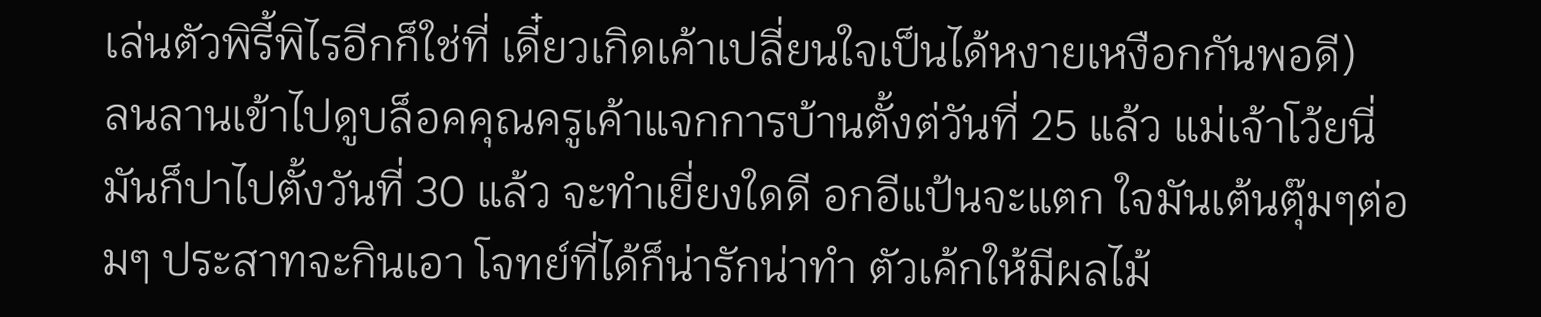เล่นตัวพิรี้พิไรอีกก็ใช่ที่ เดี๋ยวเกิดเค้าเปลี่ยนใจเป็นได้หงายเหงือกกันพอดี)
ลนลานเข้าไปดูบล็อคคุณครูเค้าแจกการบ้านตั้งต่วันที่ 25 แล้ว แม่เจ้าโว้ยนี่มันก็ปาไปตั้งวันที่ 30 แล้ว จะทำเยี่ยงใดดี อกอีแป้นจะแตก ใจมันเต้นตุ๊มๆต่อมๆ ประสาทจะกินเอา โจทย์ที่ได้ก็น่ารักน่าทำ ตัวเค้กให้มีผลไม้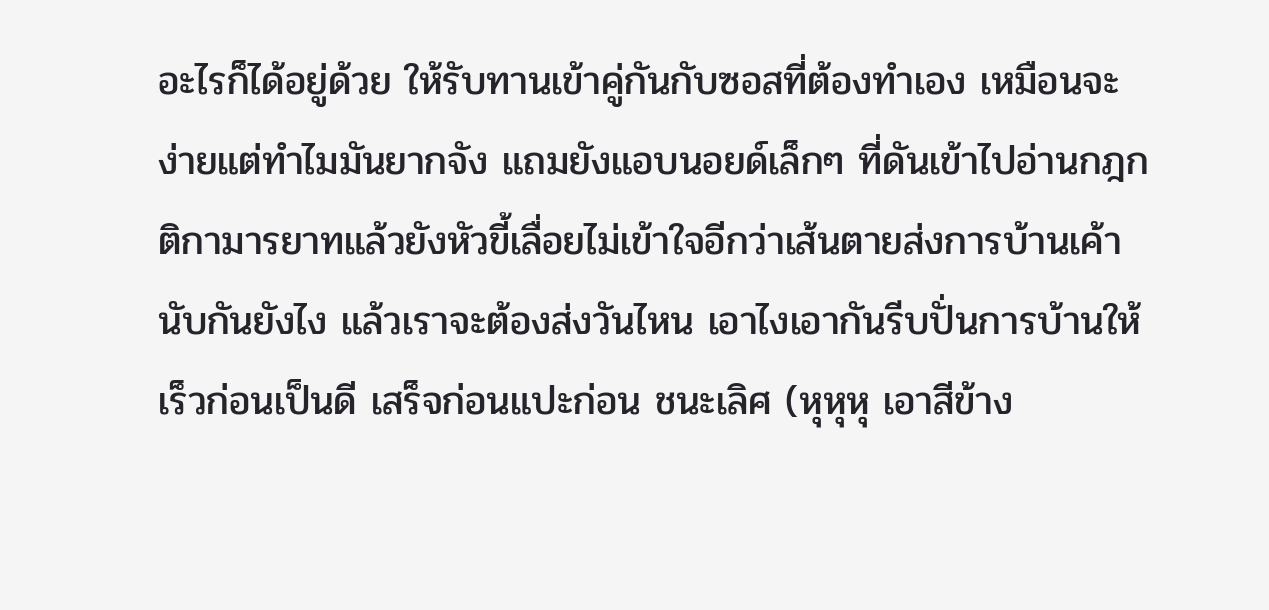อะไรก็ได้อยู่ด้วย ให้รับทานเข้าคู่กันกับซอสที่ต้องทำเอง เหมือนจะง่ายแต่ทำไมมันยากจัง แถมยังแอบนอยด์เล็กๆ ที่ดันเข้าไปอ่านกฎกติกามารยาทแล้วยังหัวขี้เลื่อยไม่เข้าใจอีกว่าเส้นตายส่งการบ้านเค้านับกันยังไง แล้วเราจะต้องส่งวันไหน เอาไงเอากันรีบปั่นการบ้านให้เร็วก่อนเป็นดี เสร็จก่อนแปะก่อน ชนะเลิศ (หุหุหุ เอาสีข้าง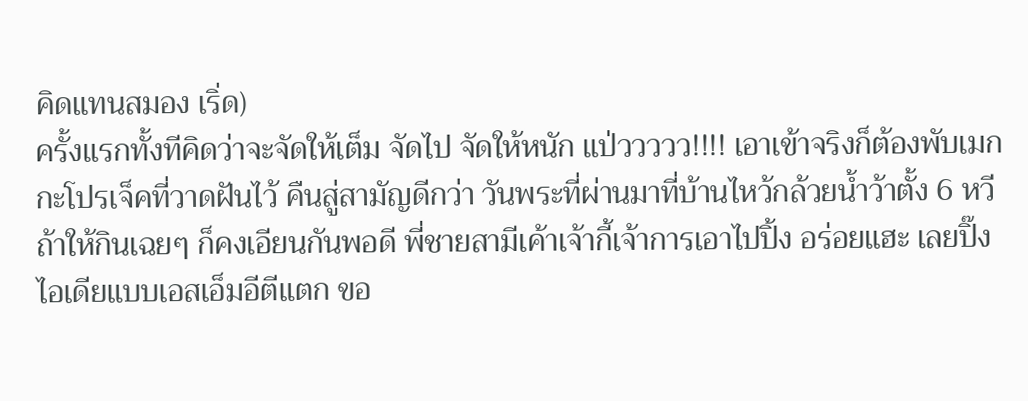คิดแทนสมอง เริ่ด)
ครั้งแรกทั้งทีคิดว่าจะจัดให้เต็ม จัดไป จัดให้หนัก แป่ววววว!!!! เอาเข้าจริงก็ต้องพับเมกกะโปรเจ็คที่วาดฝันไว้ คืนสู่สามัญดีกว่า วันพระที่ผ่านมาที่บ้านไหว้กล้วยน้ำว้าตั้ง 6 หวี ถ้าให้กินเฉยๆ ก็คงเอียนกันพอดี พี่ชายสามีเค้าเจ้ากี้เจ้าการเอาไปปิ้ง อร่อยแฮะ เลยปิ๊งไอเดียแบบเอสเอ็มอีตีแตก ขอ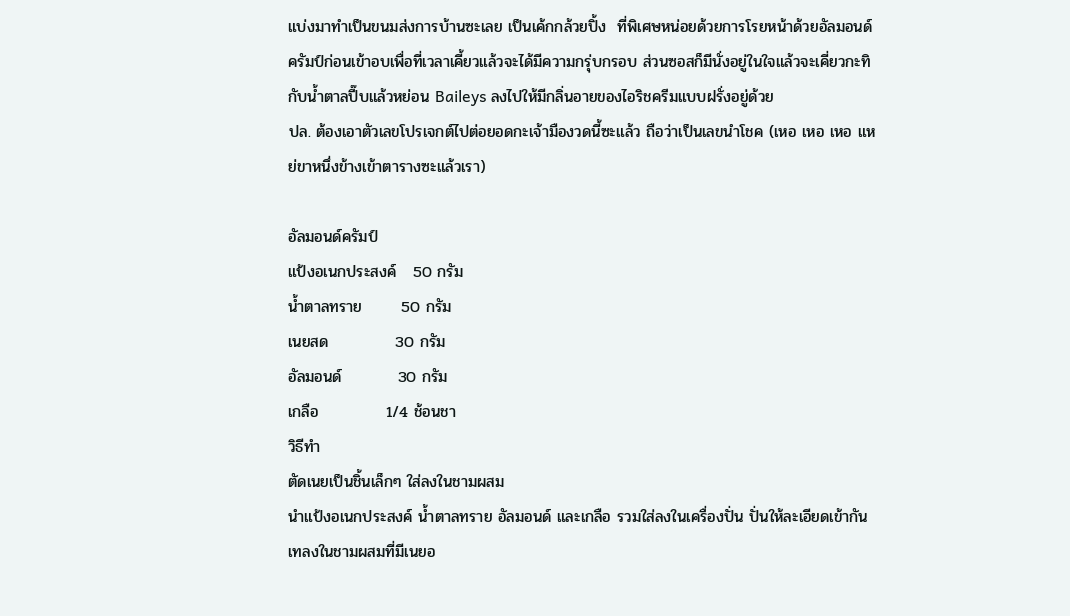แบ่งมาทำเป็นขนมส่งการบ้านซะเลย เป็นเค้กกล้วยปิ้ง  ที่พิเศษหน่อยด้วยการโรยหน้าด้วยอัลมอนด์ครัมป์ก่อนเข้าอบเพื่อที่เวลาเคี้ยวแล้วจะได้มีความกรุ่บกรอบ ส่วนซอสก็มีนั่งอยู่ในใจแล้วจะเคี่ยวกะทิกับน้ำตาลปี๊บแล้วหย่อน Baileys ลงไปให้มีกลิ่นอายของไอริชครีมแบบฝรั่งอยู่ด้วย
ปล. ต้องเอาตัวเลขโปรเจกต์ไปต่อยอดกะเจ้ามืองวดนี้ซะแล้ว ถือว่าเป็นเลขนำโชค (เหอ เหอ เหอ แหย่ขาหนึ่งข้างเข้าตารางซะแล้วเรา)

อัลมอนด์ครัมป์
แป้งอเนกประสงค์   50 กรัม
น้ำตาลทราย       50 กรัม
เนยสด            30 กรัม
อัลมอนด์          30 กรัม
เกลือ            1/4 ช้อนชา
วิธีทำ
ตัดเนยเป็นชิ้นเล็กๆ ใส่ลงในชามผสม
นำแป้งอเนกประสงค์ น้ำตาลทราย อัลมอนด์ และเกลือ รวมใส่ลงในเครื่องปั่น ปั่นให้ละเอียดเข้ากัน เทลงในชามผสมที่มีเนยอ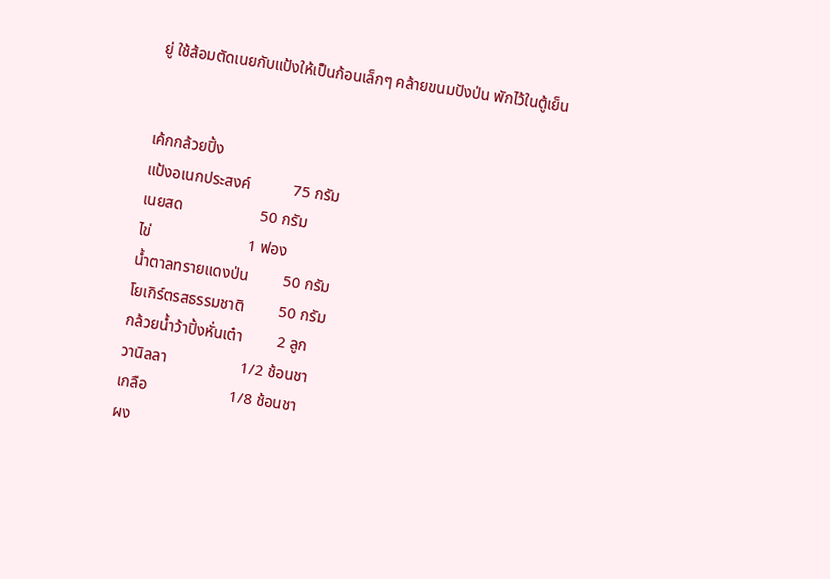ยู่ ใช้ส้อมตัดเนยกับแป้งให้เป็นก้อนเล็กๆ คล้ายขนมปังป่น พักไว้ในตู้เย็น


เค้กกล้วยปิ้ง
แป้งอเนกประสงค์           75 กรัม
เนยสด                    50 กรัม
ไข่                         1 ฟอง
น้ำตาลทรายแดงป่น         50 กรัม
โยเกิร์ตรสธรรมชาติ         50 กรัม
กล้วยน้ำว้าปิ้งหั่นเต๋า         2 ลูก
วานิลลา                   1/2 ช้อนชา
เกลือ                     1/8 ช้อนชา
ผง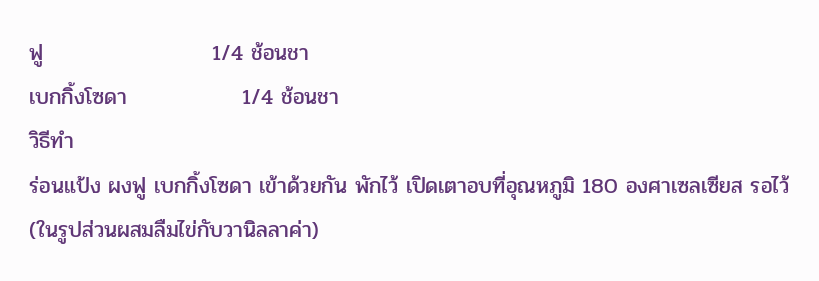ฟู                      1/4 ช้อนชา
เบกกิ้งโซดา               1/4 ช้อนชา
วิธีทำ
ร่อนแป้ง ผงฟู เบกกิ้งโซดา เข้าด้วยกัน พักไว้ เปิดเตาอบที่อุณหภูมิ 180 องศาเซลเซียส รอไว้ (ในรูปส่วนผสมลืมไข่กับวานิลลาค่า)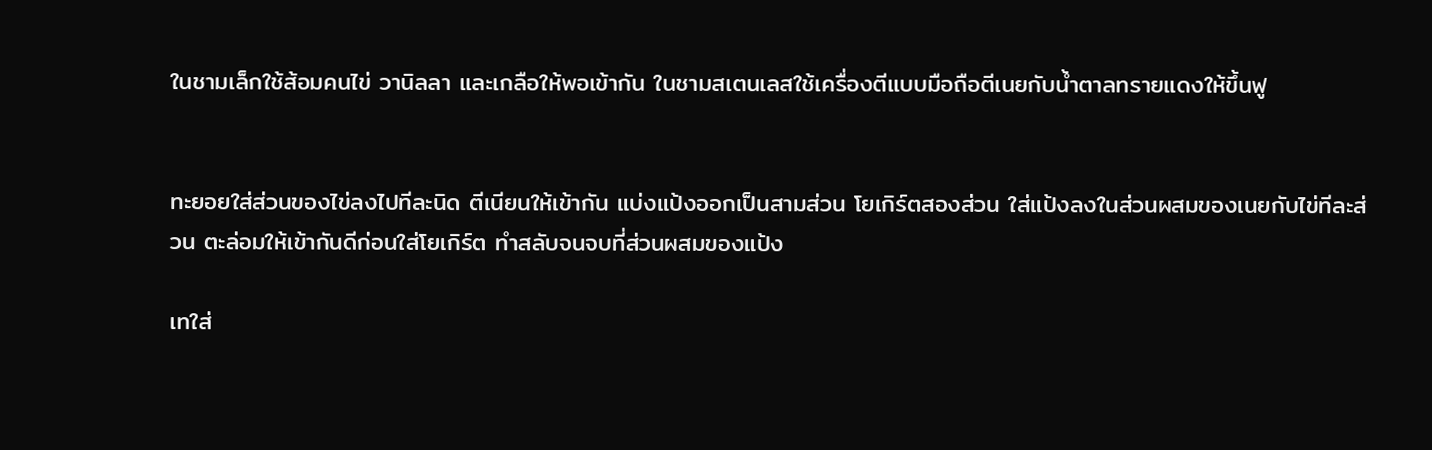ในชามเล็กใช้ส้อมคนไข่ วานิลลา และเกลือให้พอเข้ากัน ในชามสเตนเลสใช้เครื่องตีแบบมือถือตีเนยกับน้ำตาลทรายแดงให้ขึ้นฟู


ทะยอยใส่ส่วนของไข่ลงไปทีละนิด ตีเนียนให้เข้ากัน แบ่งแป้งออกเป็นสามส่วน โยเกิร์ตสองส่วน ใส่แป้งลงในส่วนผสมของเนยกับไข่ทีละส่วน ตะล่อมให้เข้ากันดีก่อนใส่โยเกิร์ต ทำสลับจนจบที่ส่วนผสมของแป้ง

เทใส่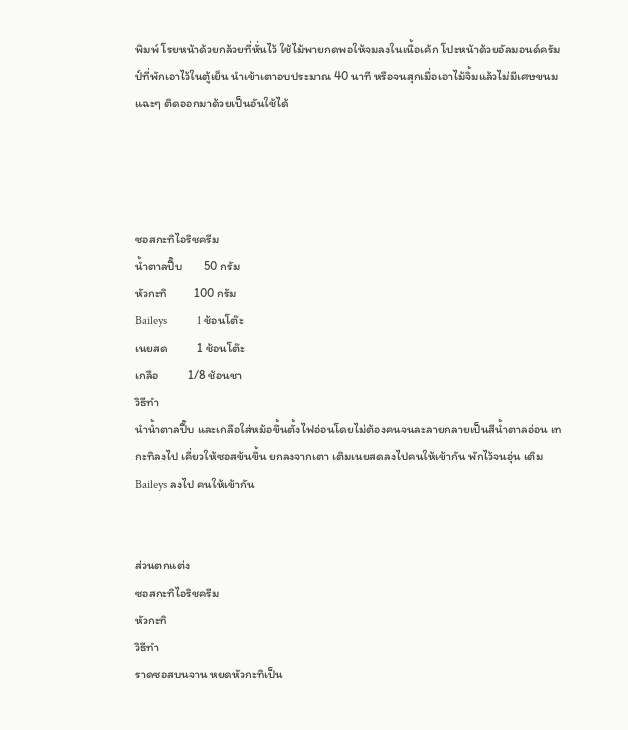พิมพ์ โรยหน้าด้วยกล้วยที่หั่นไว้ ใช้ไม้พายกดพอให้จมลงในเนื้อเค้ก โปะหน้าด้วยอัลมอนด์ครัมป์ที่พักเอาไว้ในตู้เย็น นำเข้าเตาอบประมาณ 40 นาที หรือจนสุกเมื่อเอาไม้จิ้มแล้วไม่มีเศษขนมแฉะๆ ติดออกมาด้วยเป็นอันใช้ได้




ซอสกะทิไอริชครีม
น้ำตาลปี๊บ        50 กรัม
หัวกะทิ          100 กรัม
Baileys          1 ช้อนโต๊ะ
เนยสด           1 ช้อนโต๊ะ
เกลือ           1/8 ช้อนชา
วิธีทำ
นำน้ำตาลปี๊บ และเกลือใส่หม้อขึ้นตั้งไฟอ่อนโดยไม่ต้องคนจนละลายกลายเป็นสีน้ำตาลอ่อน เทกะทิลงไป เคี่ยวให้ซอสข้นขึ้น ยกลงจากเตา เติมเนยสดลงไปคนให้เข้ากัน พักไว้จนอุ่น เติม Baileys ลงไป คนให้เข้ากัน


ส่วนตกแต่ง
ซอสกะทิไอริชครีม
หัวกะทิ
วิธีทำ
ราดซอสบนจาน หยดหัวกะทิเป็น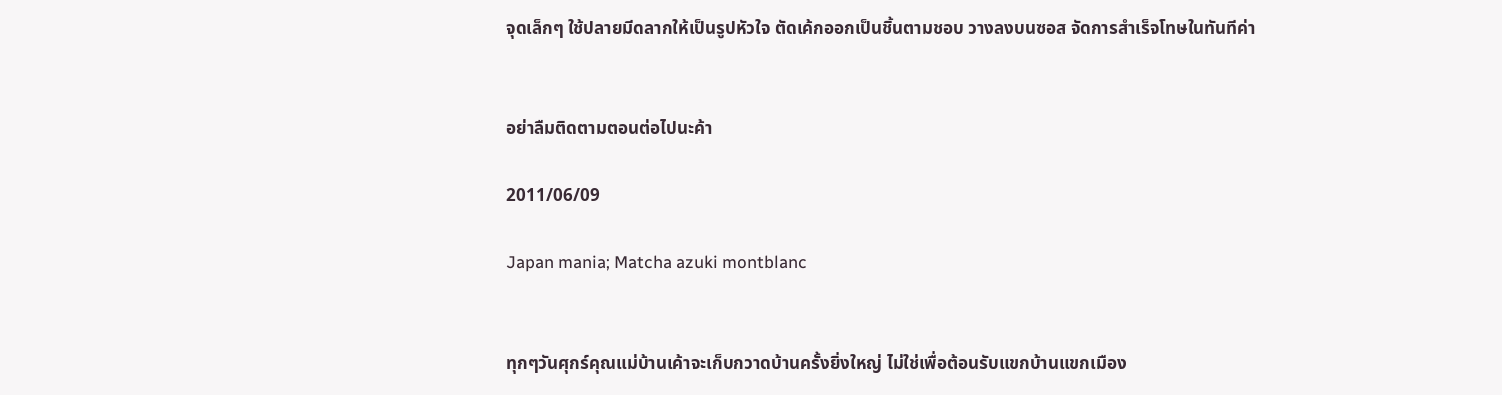จุดเล็กๆ ใช้ปลายมีดลากให้เป็นรูปหัวใจ ตัดเค้กออกเป็นชิ้นตามชอบ วางลงบนซอส จัดการสำเร็จโทษในทันทีค่า


อย่าลืมติดตามตอนต่อไปนะค้า

2011/06/09

Japan mania; Matcha azuki montblanc


ทุกๆวันศุกร์คุณแม่บ้านเค้าจะเก็บกวาดบ้านครั้งยิ่งใหญ่ ไม่ใช่เพื่อต้อนรับแขกบ้านแขกเมือง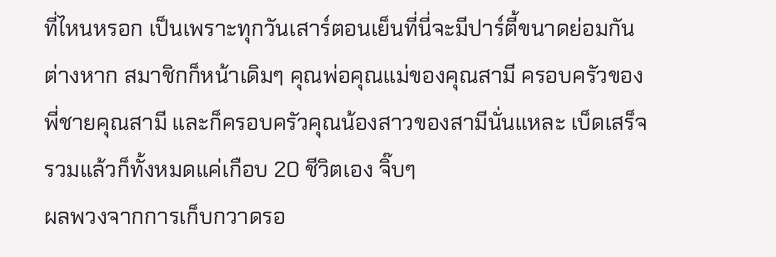ที่ไหนหรอก เป็นเพราะทุกวันเสาร์ตอนเย็นที่นี่จะมีปาร์ตี้ขนาดย่อมกันต่างหาก สมาชิกก็หน้าเดิมๆ คุณพ่อคุณแม่ของคุณสามี ครอบครัวของพี่ชายคุณสามี และก็ครอบครัวคุณน้องสาวของสามีนั่นแหละ เบ็ดเสร็จรวมแล้วก็ทั้งหมดแค่เกือบ 20 ชีวิตเอง จิ๊บๆ
ผลพวงจากการเก็บกวาดรอ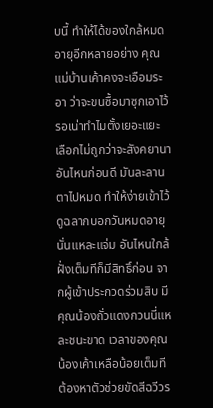บนี้ ทำให้ได้ของใกล้หมดอายุอีกหลายอย่าง คุณแม่บ้านเค้าคงจะเอือมระอา ว่าจะขนซื้อมาซุกเอาไว้รอเน่าทำไมตั้งเยอะแยะ เลือกไม่ถูกว่าจะสังคยานาอันไหนก่อนดี มันละลานตาไปหมด ทำให้ง่ายเข้าไว้ ดูฉลากบอกวันหมดอายุนั่นแหละแจ่ม อันไหนใกล้ฝั่งเต็มทีก็มีสิทธิ์ก่อน จากผู้เข้าประกวดร่วมสิบ มีคุณน้องถั่วแดงกวนนี่แหละชนะขาด เวลาของคุณน้องเค้าเหลือน้อยเต็มที ต้องหาตัวช่วยขัดสีฉวีวร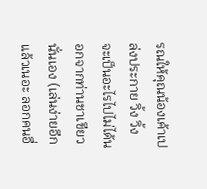รณให้คุณน้องเค้าเปล่งประกาย วิ้ง วิ้ง จะเป็นอะไรไปไม่ได้นอกจากท่านชาเขียวนั่นเอง (เล่นง่ายอีกแล้วเนอะ ลอกคนอื่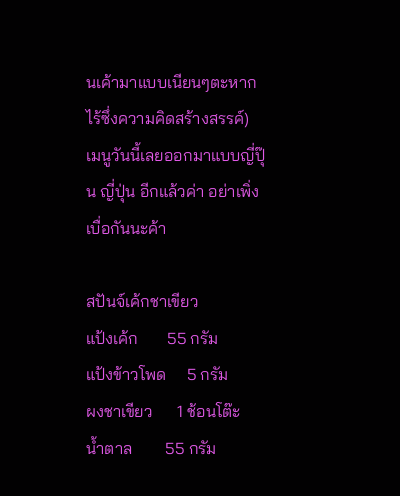นเค้ามาแบบเนียนๆตะหาก ไร้ซึ่งความคิดสร้างสรรค์) เมนูวันนี้เลยออกมาแบบญี่ปุ๊น ญี่ปุ่น อีกแล้วค่า อย่าเพิ่งเบื่อกันนะค้า

สปันจ์เค้กชาเขียว
แป้งเค้ก       55 กรัม
แป้งข้าวโพด     5 กรัม
ผงชาเขียว      1 ช้อนโต๊ะ
น้ำตาล        55 กรัม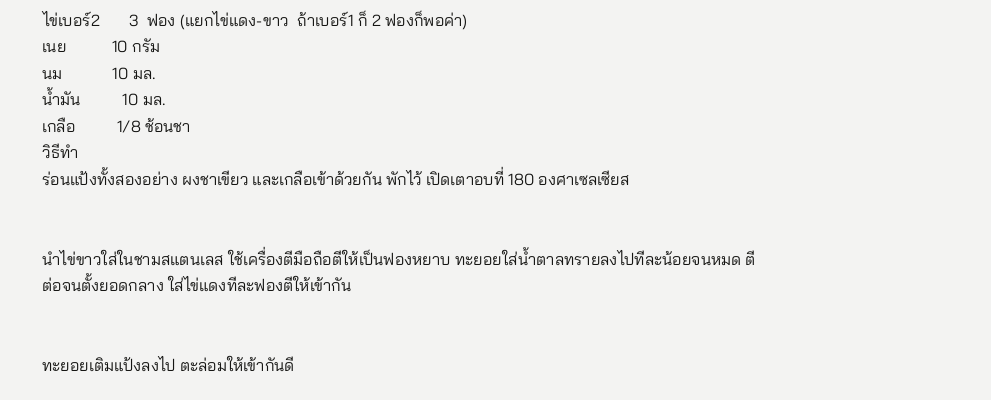ไข่เบอร์2       3  ฟอง (แยกไข่แดง-ขาว  ถ้าเบอร์1 ก็ 2 ฟองก็พอค่า)
เนย           10 กรัม
นม            10 มล.
น้ำมัน          10 มล.
เกลือ          1/8 ช้อนชา
วิธีทำ
ร่อนแป้งทั้งสองอย่าง ผงชาเขียว และเกลือเข้าด้วยกัน พักไว้ เปิดเตาอบที่ 180 องศาเซลเซียส


นำไข่ขาวใส่ในชามสแตนเลส ใช้เครื่องตีมือถือตีให้เป็นฟองหยาบ ทะยอยใส่น้ำตาลทรายลงไปทีละน้อยจนหมด ตีต่อจนตั้งยอดกลาง ใส่ไข่แดงทีละฟองตีให้เข้ากัน


ทะยอยเติมแป้งลงไป ตะล่อมให้เข้ากันดี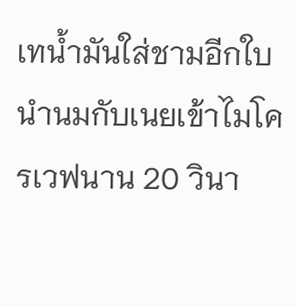เทน้ำมันใส่ชามอีกใบ นำนมกับเนยเข้าไมโครเวฟนาน 20 วินา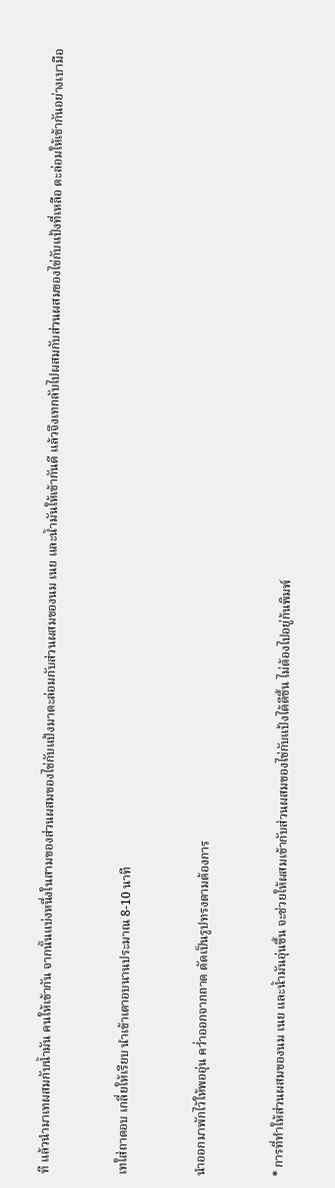ที แล้วนำมาเทผสมกับน้ำมัน คนให้เข้ากัน จากนั้นแบ่งหนึ่งในสามของส่วนผสมของไข่กับแป้งมาตะล่อมกับส่วนผสมของนม เนย และน้ำมันให้เข้ากันดี แล้วจึงเทกลับไปผสมกับส่วนผสมของไข่กับแป้งที่เหลือ ตะล่อมให้เข้ากันอย่างเบามือ


เทใส่ถาดอบ เกลี่ยให้เรียบ นำเข้าเตาอบนานประมาณ 8-10 นาที


นำออกมาพักไว้ให้พออุ่น คว่ำออกจากถาด ตัดเป็นรูปทรงตามต้องการ


* การที่ทำให้ส่วนผสมของนม เนย และน้ำมันอุ่นขึ้น จะช่วยให้ผสมเข้ากับส่วนผสมของไข่กับแป้งได้ดีขึ้น ไม่ต้องไปอยู่ก้นพิมพ์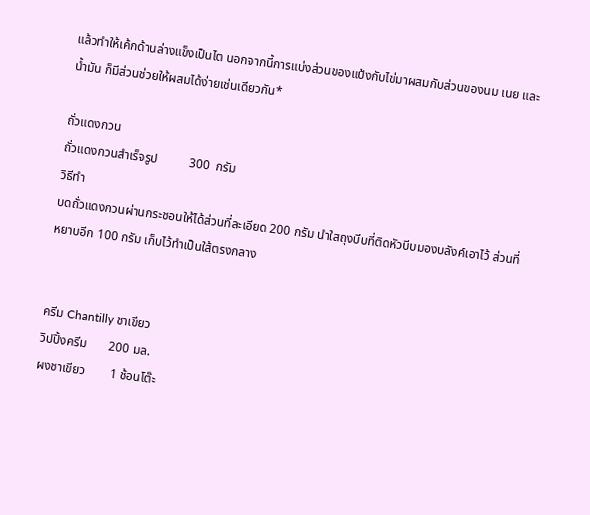แล้วทำให้เค้กด้านล่างแข็งเป็นไต นอกจากนี้การแบ่งส่วนของแป้งกับไข่มาผสมกับส่วนของนม เนย และน้ำมัน ก็มีส่วนช่วยให้ผสมได้ง่ายเช่นเดียวกัน*

ถั่วแดงกวน
ถั่วแดงกวนสำเร็จรูป          300  กรัม
วิธีทำ
บดถั่วแดงกวนผ่านกระชอนให้ได้ส่วนที่ละเอียด 200 กรัม นำใสถุงบีบที่ติดหัวบีบมองบลังค์เอาไว้ ส่วนที่หยาบอีก 100 กรัม เก็บไว้ทำเป็นใส้ตรงกลาง


ครีม Chantilly ชาเขียว
วิปปิ้งครีม       200 มล.
ผงชาเขียว        1 ช้อนโต๊ะ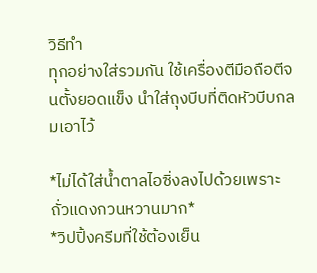วิธีทำ
ทุกอย่างใส่รวมกัน ใช้เครื่องตีมือถือตีจนตั้งยอดแข็ง นำใส่ถุงบีบที่ติดหัวบีบกลมเอาไว้

*ไม่ได้ใส่น้ำตาลไอซิ่งลงไปด้วยเพราะถั่วแดงกวนหวานมาก*
*วิปปิ้งครีมที่ใช้ต้องเย็น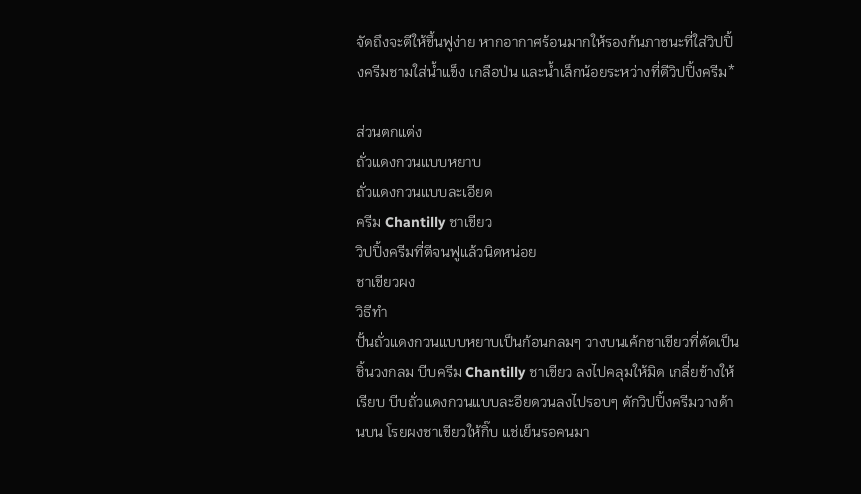จัดถึงจะตีให้ขึ้นฟูง่าย หากอากาศร้อนมากให้รองก้นภาชนะที่ใส่วิปปิ้งครีมชามใส่น้ำแข็ง เกลือป่น และน้ำเล็กน้อยระหว่างที่ตีวิปปิ้งครีม*

ส่วนตกแต่ง
ถั่วแดงกวนแบบหยาบ
ถั่วแดงกวนแบบละเอียด
ครีม Chantilly ชาเขียว
วิปปิ้งครีมที่ตีจนฟูแล้วนิดหน่อย
ชาเขียวผง
วิธีทำ
ปั้นถั่วแดงกวนแบบหยาบเป็นก้อนกลมๆ วางบนเค้กชาเขียวที่ตัดเป็นชิ้นวงกลม บีบครีม Chantilly ชาเขียว ลงไปคลุมให้มิด เกลี่ยข้างให้เรียบ บีบถั่วแดงกวนแบบละอียดวนลงไปรอบๆ ตักวิปปิ้งครีมวางด้านบน โรยผงชาเขียวให้กิ๊บ แช่เย็นรอคนมา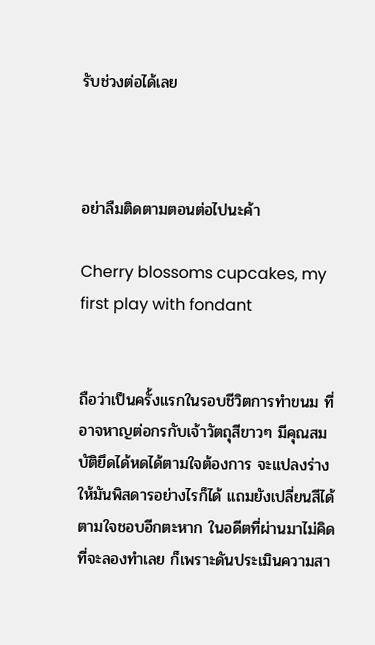รับช่วงต่อได้เลย



อย่าลืมติดตามตอนต่อไปนะค้า

Cherry blossoms cupcakes, my first play with fondant


ถือว่าเป็นครั้งแรกในรอบชีวิตการทำขนม ที่อาจหาญต่อกรกับเจ้าวัตถุสีขาวๆ มีคุณสมบัติยึดได้หดได้ตามใจต้องการ จะแปลงร่างให้มันพิสดารอย่างไรก็ได้ แถมยังเปลี่ยนสีได้ตามใจชอบอีกตะหาก ในอดีตที่ผ่านมาไม่คิดที่จะลองทำเลย ก็เพราะดันประเมินความสา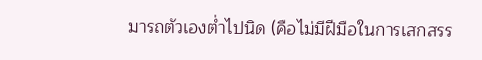มารถตัวเองต่ำไปนิด (คือไม่มีฝีมือในการเสกสรร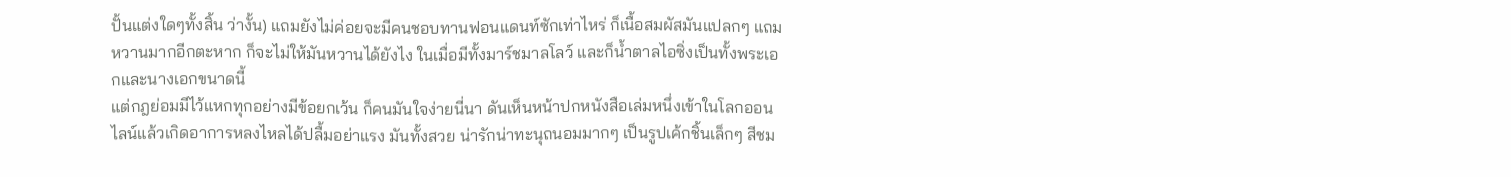ปั้นแต่งใดๆทั้งสิ้น ว่างั้น) แถมยังไม่ค่อยจะมีคนชอบทานฟอนแดนท์ซักเท่าไหร่ ก็เนื้อสมผัสมันแปลกๆ แถมหวานมากอีกตะหาก ก็จะไม่ให้มันหวานได้ยังไง ในเมื่อมีทั้งมาร์ชมาลโลว์ และก็น้ำตาลไอซิ่งเป็นทั้งพระเอกและนางเอกขนาดนี้
แต่กฎย่อมมีไว้แหกทุกอย่างมีข้อยกเว้น ก็คนมันใจง่ายนี่นา ดันเห็นหน้าปกหนังสือเล่มหนึ่งเข้าในโลกออนไลน์แล้วเกิดอาการหลงไหลได้ปลื้มอย่าแรง มันทั้งสวย น่ารักน่าทะนุถนอมมากๆ เป็นรูปเค้กชิ้นเล็กๆ สีชม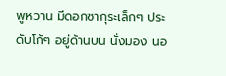พูหวาน มีดอกซากุระเล็กๆ ประดับโก้ๆ อยู่ด้านบน นั่งมอง นอ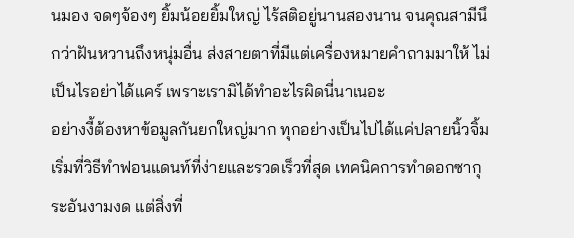นมอง จดๆจ้องๆ ยิ้มน้อยยิ้มใหญ่ ไร้สติอยู่นานสองนาน จนคุณสามีนึกว่าฝันหวานถึงหนุ่มอื่น ส่งสายตาที่มีแต่เครื่องหมายคำถามมาให้ ไม่เป็นไรอย่าได้แคร์ เพราะเรามิได้ทำอะไรผิดนี่นาเนอะ
อย่างงี้ต้องหาข้อมูลกันยกใหญ่มาก ทุกอย่างเป็นไปได้แค่ปลายนิ้วจิ้ม เริ่มที่วิธีทำฟอนแดนท์ที่ง่ายและรวดเร็วที่สุด เทคนิคการทำดอกซากุระอันงามงด แต่สิ่งที่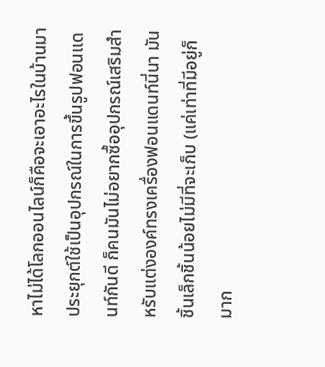หาไม่ได้โลกออนไลน์ก็คือจะเอาอะไรในบ้านมาประยุกต์ใช้เป็นอุปกรณ์ในการขึ้นรูปฟอนแดนท์กันดี ก็คนมันไม่อยากซื้ออุปกรณ์เสริมสำหรับแต่งองค์ทรงเครื่องฟอนแดนท์นี่นา มันชิ้นเล็กชิ้นน้อยไม่มีที่จะเก็บ (แค่เท่าที่มีอยู่ก็มาก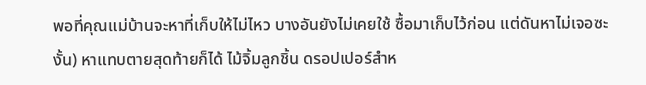พอที่คุณแม่บ้านจะหาที่เก็บให้ไม่ไหว บางอันยังไม่เคยใช้ ซื้อมาเก็บไว้ก่อน แต่ดันหาไม่เจอซะงั้น) หาแทบตายสุดท้ายก็ได้ ไม้จิ้มลูกชิ้น ดรอปเปอร์สำห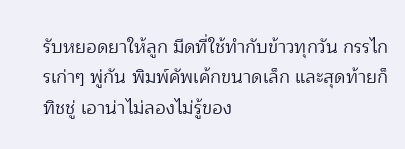รับหยอดยาให้ลูก มีดที่ใช้ทำกับข้าวทุกวัน กรรไกรเก่าๆ พู่กัน พิมพ์คัพเค้กขนาดเล็ก และสุดท้ายก็ทิชชู่ เอาน่าไม่ลองไม่รู้ของ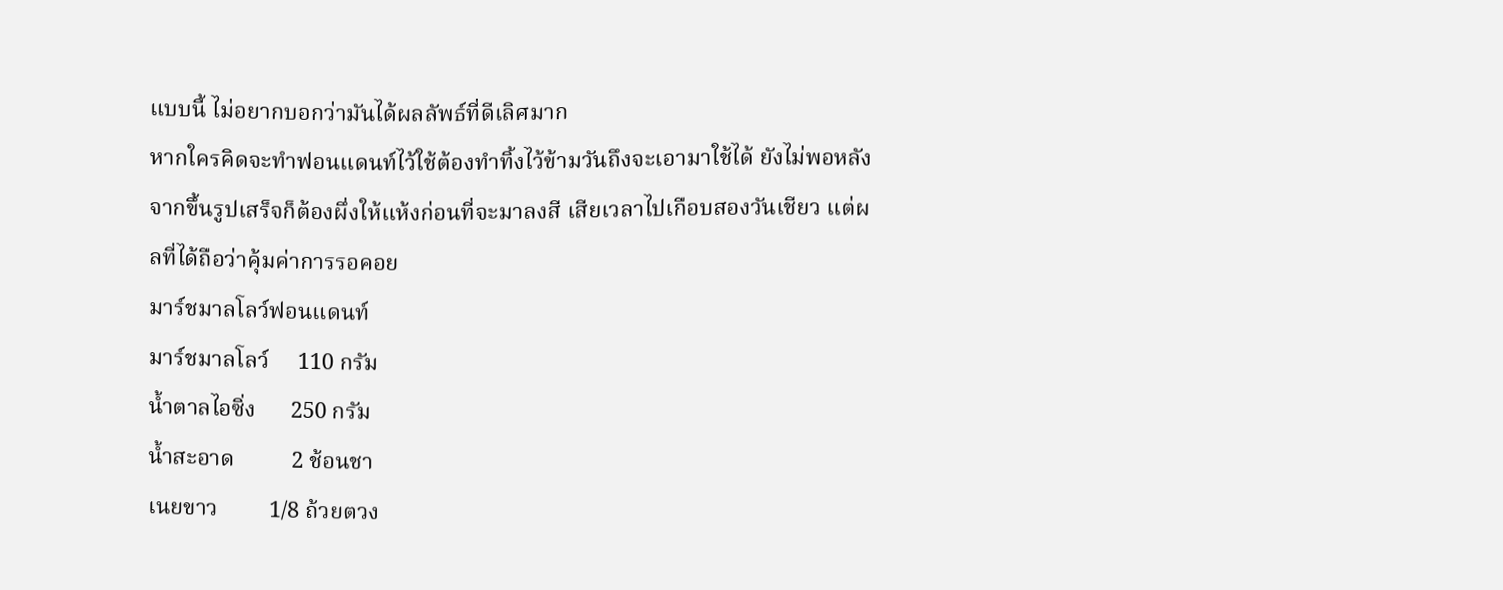แบบนี้ ไม่อยากบอกว่ามันได้ผลลัพธ์ที่ดีเลิศมาก
หากใครคิดจะทำฟอนแดนท์ไว้ใช้ต้องทำทิ้งไว้ข้ามวันถึงจะเอามาใช้ได้ ยังไม่พอหลังจากขึ้นรูปเสร็จก็ต้องผึ่งให้แห้งก่อนที่จะมาลงสี เสียเวลาไปเกือบสองวันเชียว แต่ผลที่ได้ถือว่าคุ้มค่าการรอคอย
มาร์ชมาลโลว์ฟอนแดนท์
มาร์ชมาลโลว์     110 กรัม
น้ำตาลไอซิ่ง      250 กรัม
น้ำสะอาด          2 ช้อนชา
เนยขาว         1/8 ถ้วยตวง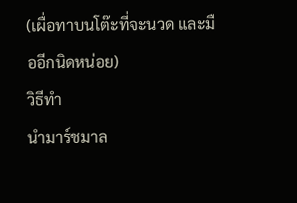(เผื่อทาบนโต๊ะที่จะนวด และมืออีกนิดหน่อย)
วิธีทำ
นำมาร์ชมาล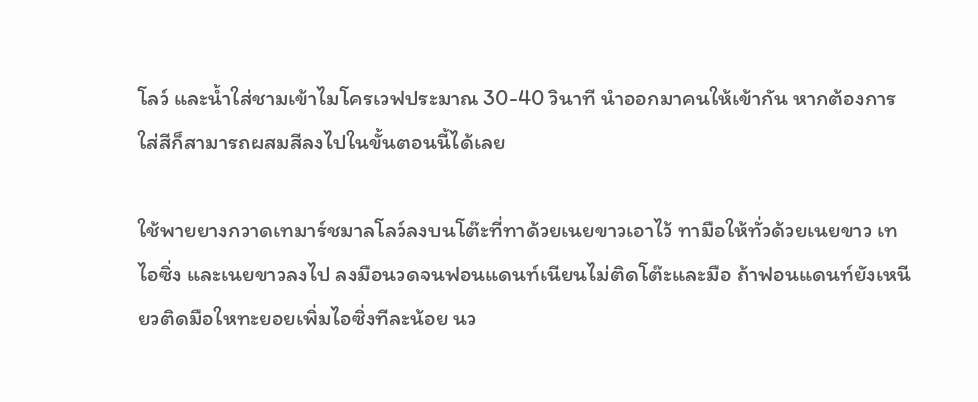โลว์ และน้ำใส่ชามเข้าไมโครเวฟประมาณ 30-40 วินาที นำออกมาคนให้เข้ากัน หากต้องการใส่สีก็สามารถผสมสีลงไปในขั้นตอนนี้ได้เลย

ใช้พายยางกวาดเทมาร์ชมาลโลว์ลงบนโต๊ะที่ทาด้วยเนยขาวเอาไว้ ทามือให้ทั่วด้วยเนยขาว เทไอซิ่ง และเนยขาวลงไป ลงมือนวดจนฟอนแดนท์เนียนไม่ติดโต๊ะและมือ ถ้าฟอนแดนท์ยังเหนียวติดมือใหทะยอยเพิ่มไอซิ่งทีละน้อย นว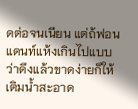ดต่อจนเนียน แต่ถ้ฟอนแดนท์แห้งเกินไปแบบว่าดึงแล้วขาดง่ายก็ให้เติมน้ำสะอาด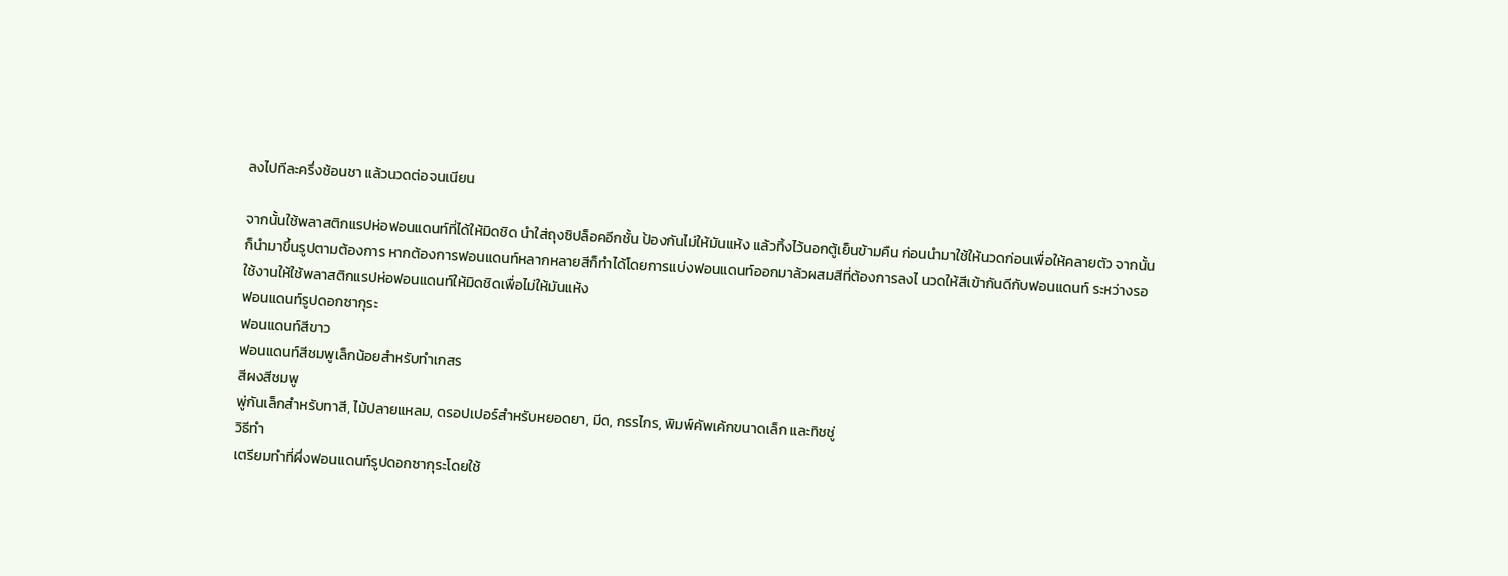ลงไปทีละครึ่งช้อนชา แล้วนวดต่อจนเนียน

จากนั้นใช้พลาสติกแรปห่อฟอนแดนท์ที่ได้ให้มิดชิด นำใส่ถุงซิปล็อคอีกชั้น ป้องกันไม่ให้มันแห้ง แล้วทิ้งไว้นอกตู้เย็นข้ามคืน ก่อนนำมาใช้ให้นวดก่อนเพื่อให้คลายตัว จากนั้นก็นำมาขึ้นรูปตามต้องการ หากต้องการฟอนแดนท์หลากหลายสีก็ทำได้โดยการแบ่งฟอนแดนท์ออกมาล้วผสมสีที่ต้องการลงไ นวดให้สีเข้ากันดีกับฟอนแดนท์ ระหว่างรอใช้งานให้ใช้พลาสติกแรปห่อฟอนแดนท์ให้มิดชิดเพื่อไม่ให้มันแห้ง
ฟอนแดนท์รูปดอกซากุระ
ฟอนแดนท์สีขาว
ฟอนแดนท์สีชมพูเล็กน้อยสำหรับทำเกสร
สีผงสีชมพู
พู่กันเล็กสำหรับทาสี, ไม้ปลายแหลม, ดรอปเปอร์สำหรับหยอดยา, มีด, กรรไกร, พิมพ์คัพเค้กขนาดเล็ก และทิชชู่
วิธีทำ
เตรียมทำที่ผึ่งฟอนแดนท์รูปดอกซากุระโดยใช้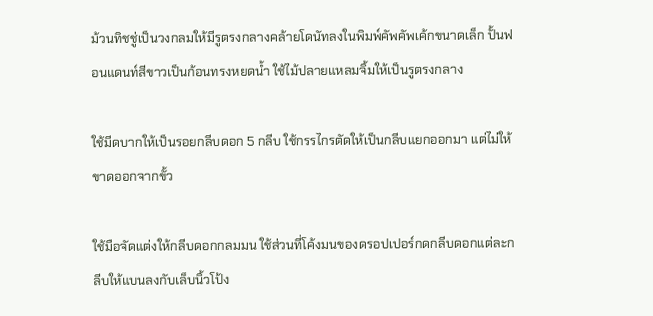ม้วนทิชชู่เป็นวงกลมให้มีรูตรงกลางคล้ายโดนัทลงในพิมพ์คัพคัพเค้กขนาดเล็ก ปั้นฟอนแดนท์สีขาวเป็นก้อนทรงหยดน้ำ ใช้ไม้ปลายแหลมจิ้มให้เป็นรูตรงกลาง

ใช้มีดบากให้เป็นรอยกลีบดอก 5 กลีบ ใช้กรรไกรตัดให้เป็นกลีบแยกออกมา แต่ไม่ให้ขาดออกจากขั้ว

ใช้มือจัดแต่งให้กลีบดอกกลมมน ใช้ส่วนที่โค้งมนของดรอปเปอร์กดกลีบดอกแต่ละกลีบให้แบนลงกับเล็บนิ้วโป้ง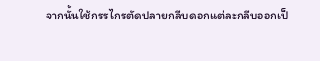จากนั้นใช้กรรไกรตัดปลายกลีบดอกแต่ละกลีบออกเป็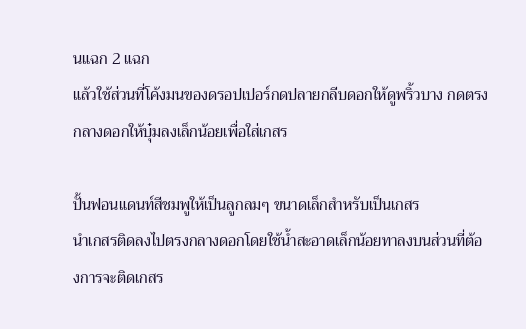นแฉก 2 แฉก
แล้วใช้ส่วนที่โค้งมนของดรอปเปอร์กดปลายกลีบดอกให้ดูพริ้วบาง กดตรงกลางดอกให้บุ๋มลงเล็กน้อยเพื่อใส่เกสร

ปั้นฟอนแดนท์สีชมพูให้เป็นลูกลมๆ ขนาดเล็กสำหรับเป็นเกสร
นำเกสรติดลงไปตรงกลางดอกโดยใช้น้ำสะอาดเล็กน้อยทาลงบนส่วนที่ต้องการจะติดเกสร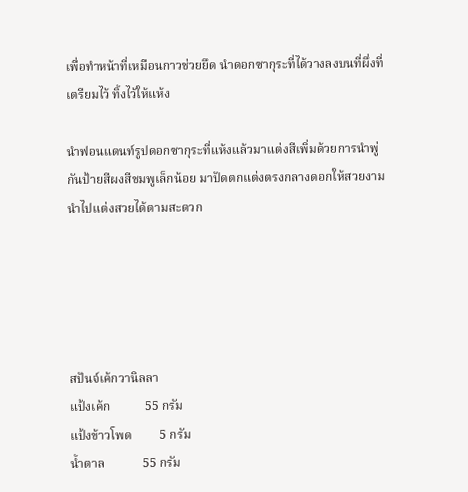เพื่อทำหน้าที่เหมือนกาวช่วยยึด นำดอกซากุระที่ได้วางลงบนที่ผึ่งที่เตรียมไว้ ทิ้งไว้ให้แห้ง

นำฟอนแดนท์รูปดอกซากุระที่แห้งแล้วมาแต่งสีเพิ่มด้วยการนำพู่กันป้ายสีผงสีชมพูเล็กน้อย มาปัดตกแต่งตรงกลางดอกให้สวยงาม นำไปแต่งสวยได้ตามสะดวก





สปันจ์เค้กวานิลลา
แป้งเค้ก           55 กรัม
แป้งข้าวโพด         5 กรัม
น้ำตาล            55 กรัม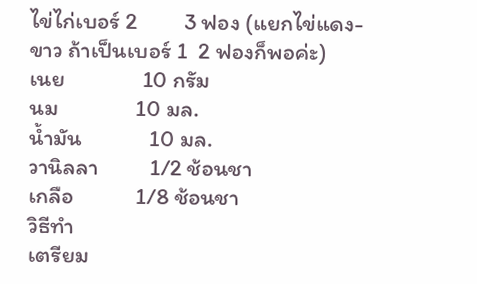ไข่ไก่เบอร์ 2         3 ฟอง (แยกไข่แดง-ขาว ถ้าเป็นเบอร์ 1  2 ฟองก็พอค่ะ)
เนย               10 กรัม
นม               10 มล.
น้ำมัน             10 มล.
วานิลลา          1/2 ช้อนชา
เกลือ            1/8 ช้อนชา
วิธีทำ
เตรียม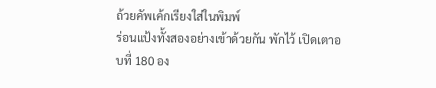ถ้วยคัพเค้กเรียงใส่ในพิมพ์
ร่อนแป้งทั้งสองอย่างเข้าด้วยกัน พักไว้ เปิดเตาอบที่ 180 อง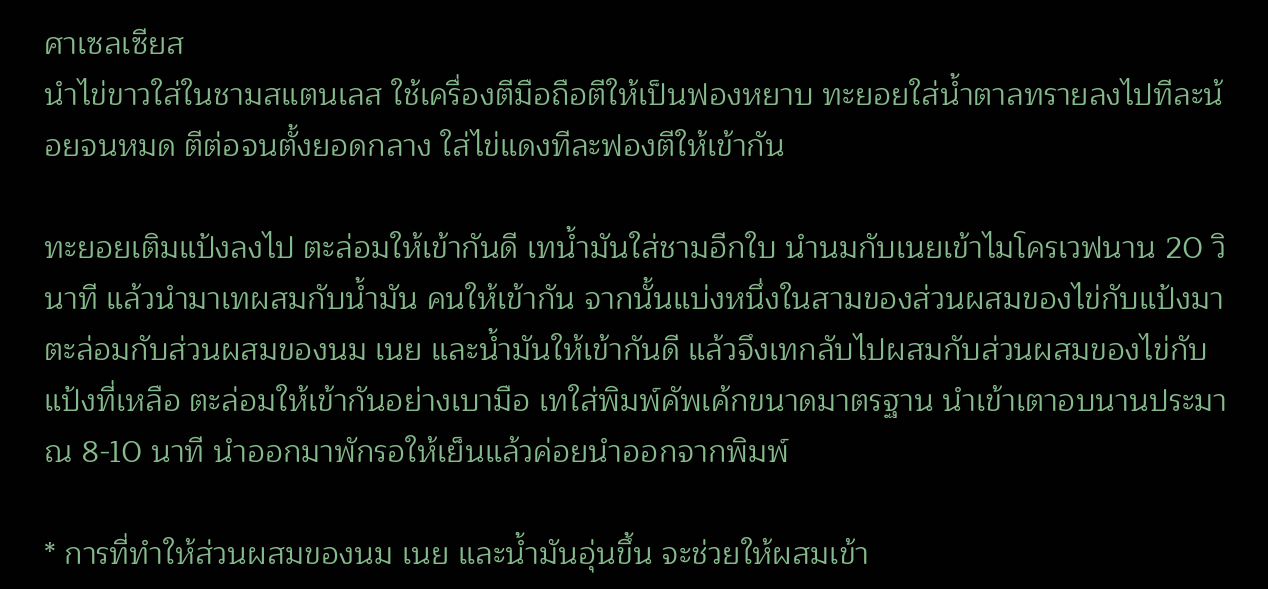ศาเซลเซียส
นำไข่ขาวใส่ในชามสแตนเลส ใช้เครื่องตีมือถือตีให้เป็นฟองหยาบ ทะยอยใส่น้ำตาลทรายลงไปทีละน้อยจนหมด ตีต่อจนตั้งยอดกลาง ใส่ไข่แดงทีละฟองตีให้เข้ากัน

ทะยอยเติมแป้งลงไป ตะล่อมให้เข้ากันดี เทน้ำมันใส่ชามอีกใบ นำนมกับเนยเข้าไมโครเวฟนาน 20 วินาที แล้วนำมาเทผสมกับน้ำมัน คนให้เข้ากัน จากนั้นแบ่งหนึ่งในสามของส่วนผสมของไข่กับแป้งมาตะล่อมกับส่วนผสมของนม เนย และน้ำมันให้เข้ากันดี แล้วจึงเทกลับไปผสมกับส่วนผสมของไข่กับแป้งที่เหลือ ตะล่อมให้เข้ากันอย่างเบามือ เทใส่พิมพ์คัพเค้กขนาดมาตรฐาน นำเข้าเตาอบนานประมาณ 8-10 นาที นำออกมาพักรอให้เย็นแล้วค่อยนำออกจากพิมพ์

* การที่ทำให้ส่วนผสมของนม เนย และน้ำมันอุ่นขึ้น จะช่วยให้ผสมเข้า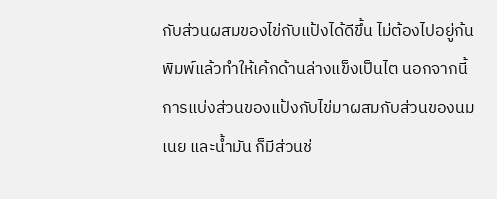กับส่วนผสมของไข่กับแป้งได้ดีขึ้น ไม่ต้องไปอยู่ก้นพิมพ์แล้วทำให้เค้กด้านล่างแข็งเป็นไต นอกจากนี้การแบ่งส่วนของแป้งกับไข่มาผสมกับส่วนของนม เนย และน้ำมัน ก็มีส่วนช่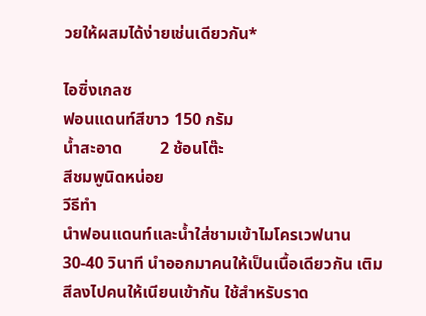วยให้ผสมได้ง่ายเช่นเดียวกัน*

ไอซิ่งเกลซ
ฟอนแดนท์สีขาว 150 กรัม
น้ำสะอาด         2 ช้อนโต๊ะ
สีชมพูนิดหน่อย
วีธีทำ
นำฟอนแดนท์และน้ำใส่ชามเข้าไมโครเวฟนาน 30-40 วินาที นำออกมาคนให้เป็นเนื้อเดียวกัน เติมสีลงไปคนให้เนียนเข้ากัน ใช้สำหรับราด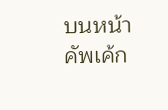บนหน้าคัพเค้ก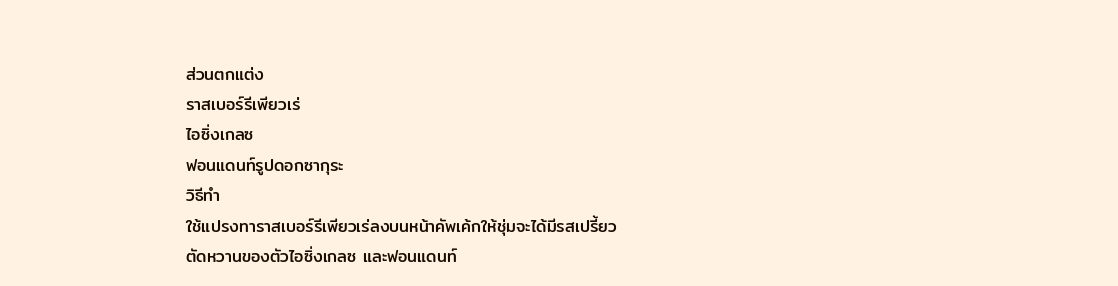ส่วนตกแต่ง
ราสเบอร์รีเพียวเร่
ไอซิ่งเกลซ
ฟอนแดนท์รูปดอกซากุระ
วิธีทำ
ใช้แปรงทาราสเบอร์รีเพียวเร่ลงบนหน้าคัพเค้กให้ชุ่มจะได้มีรสเปรี้ยวตัดหวานของตัวไอซิ่งเกลซ และฟอนแดนท์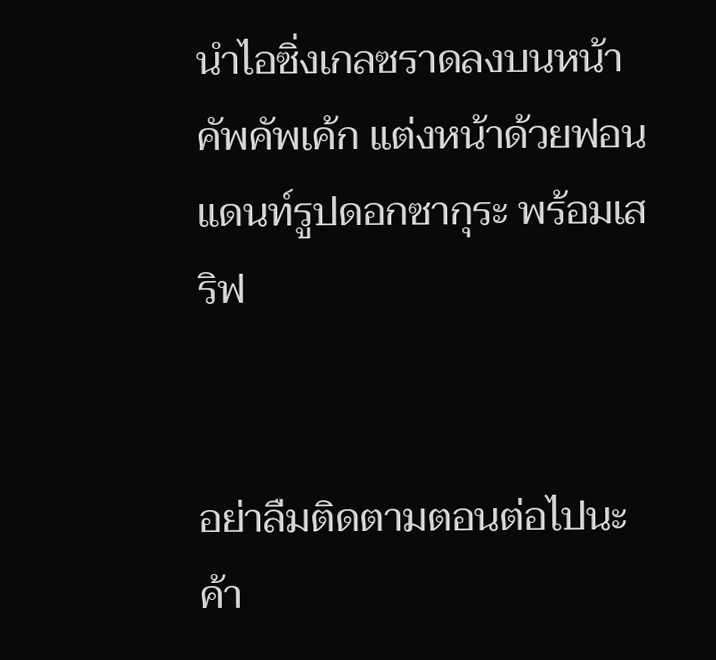นำไอซิ่งเกลซราดลงบนหน้าคัพคัพเค้ก แต่งหน้าด้วยฟอนแดนท์รูปดอกซากุระ พร้อมเสริฟ


อย่าลืมติดตามตอนต่อไปนะค้า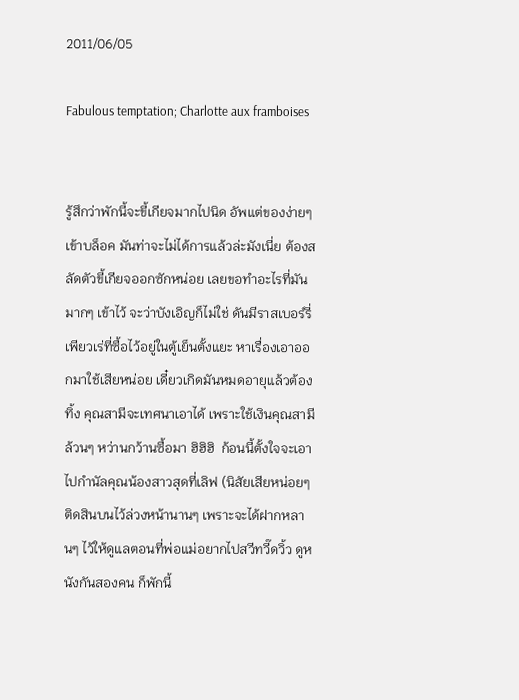2011/06/05

Fabulous temptation; Charlotte aux framboises


รู้สึกว่าพักนี้จะขี้เกียจมากไปนิด อัพแต่ของง่ายๆ เข้าบล็อค มันท่าจะไม่ได้การแล้วล่ะมังเนี่ย ต้องสลัดตัวขี้เกียจออกซักหน่อย เลยขอทำอะไรที่มันมากๆ เข้าไว้ จะว่าบังเอิญก็ไม่ใช่ ดันมีราสเบอร์รี่เพียวเร่ที่ซื้อไว้อยู่ในตู้เย็นตั้งแยะ หาเรื่องเอาออกมาใช้เสียหน่อย เดี๋ยวเกิดมันหมดอายุแล้วต้องทิ้ง คุณสามีจะเทศนาเอาได้ เพราะใช้เงินคุณสามีล้วนๆ หว่านกว้านซื้อมา ฮิฮิฮิ  ก้อนนี้ตั้งใจจะเอาไปกำนัลคุณน้องสาวสุดที่เลิฟ (นิสัยเสียหน่อยๆ ติดสินบนไว้ล่วงหน้านานๆ เพราะจะได้ฝากหลานๆ ไว้ให้ดูแลตอนที่พ่อแม่อยากไปสวีทวี๊ดวิ้ว ดูหนังกันสองคน ก็พักนี้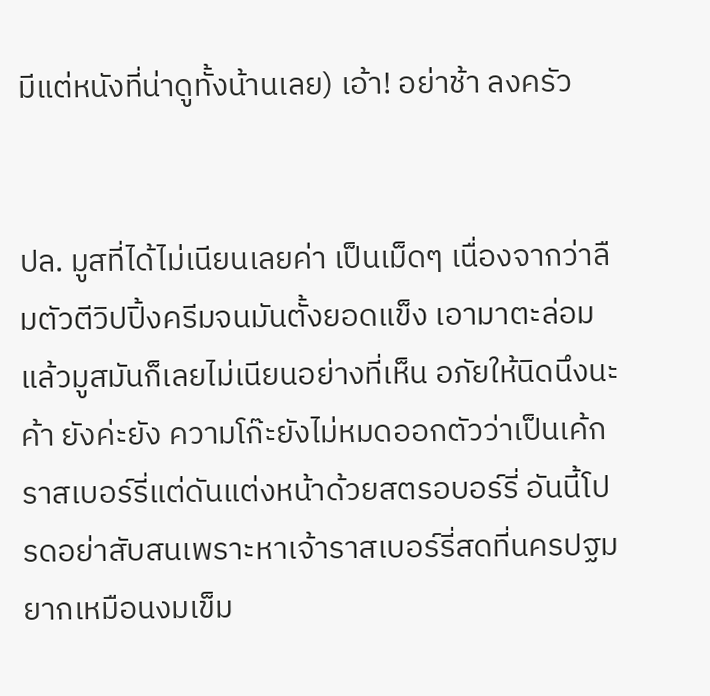มีแต่หนังที่น่าดูทั้งน้านเลย) เอ้า! อย่าช้า ลงครัว


ปล. มูสที่ได้ไม่เนียนเลยค่า เป็นเม็ดๆ เนื่องจากว่าลืมตัวตีวิปปิ้งครีมจนมันตั้งยอดแข็ง เอามาตะล่อมแล้วมูสมันก็เลยไม่เนียนอย่างที่เห็น อภัยให้นิดนึงนะค้า ยังค่ะยัง ความโก๊ะยังไม่หมดออกตัวว่าเป็นเค้กราสเบอร์รี่แต่ดันแต่งหน้าด้วยสตรอบอร์รี่ อันนี้โปรดอย่าสับสนเพราะหาเจ้าราสเบอร์รี่สดที่นครปฐมยากเหมือนงมเข็ม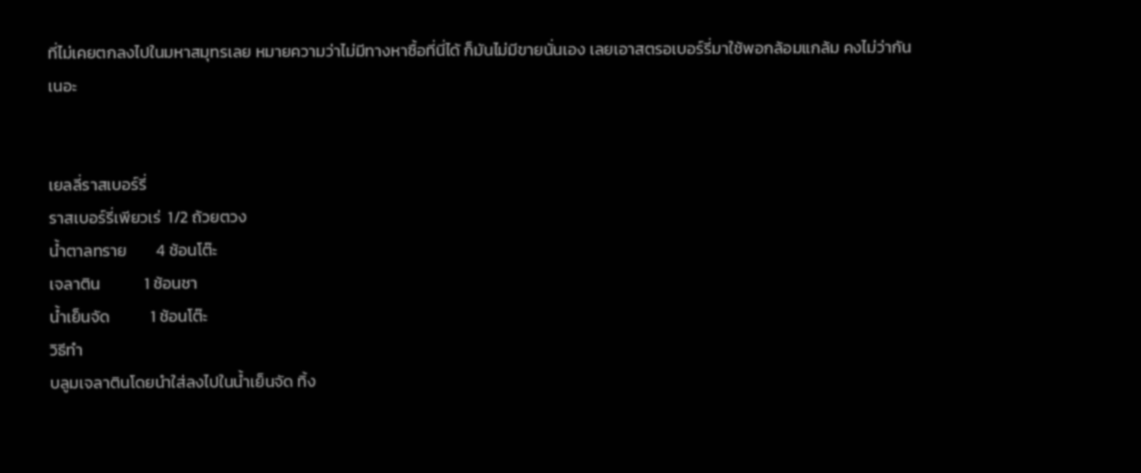ที่ไม่เคยตกลงไปในมหาสมุทรเลย หมายความว่าไม่มีทางหาซื้อที่นี่ได้ ก็มันไม่มีขายนั่นเอง เลยเอาสตรอเบอร์รี่มาใช้พอกล้อมแกล้ม คงไม่ว่ากันเนอะ


เยลลี่ราสเบอร์รี่
ราสเบอร์รี่เพียวเร่  1/2 ถ้วยตวง
น้ำตาลทราย        4 ช้อนโต๊ะ
เจลาติน            1 ช้อนชา
น้ำเย็นจัด           1 ช้อนโต๊ะ
วิธีทำ
บลูมเจลาตินโดยนำใส่ลงไปในน้ำเย็นจัด ทิ้ง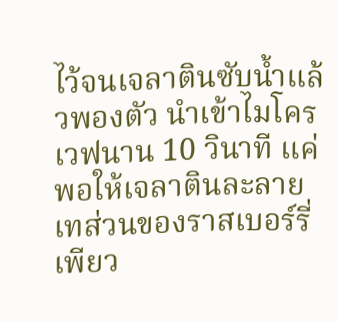ไว้จนเจลาตินซับน้ำแล้วพองตัว นำเข้าไมโครเวฟนาน 10 วินาที แค่พอให้เจลาตินละลาย เทส่วนของราสเบอร์รี่เพียว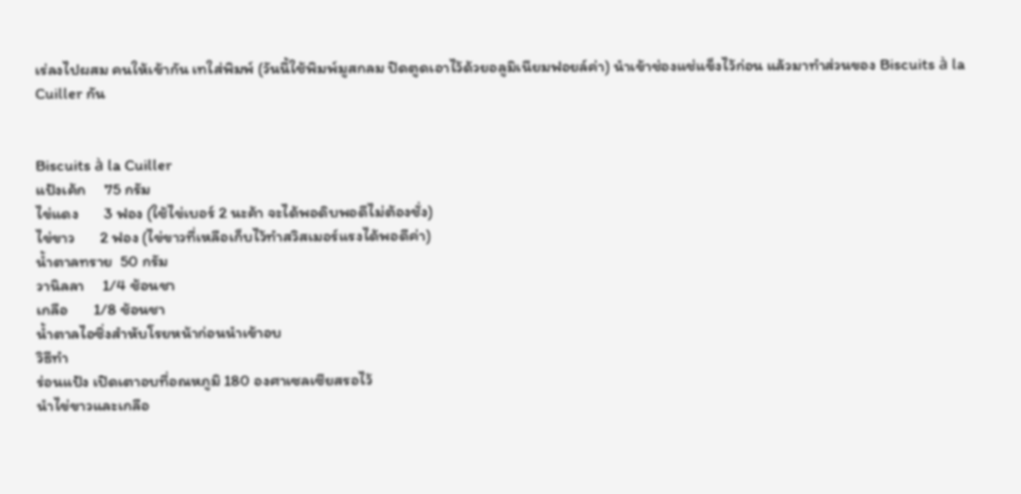เร่ลงไปผสม คนให้เข้ากัน เทใส่พิมพ์ (วันนี้ใช้พิมพ์มูสกลม ปิดตูดเอาไว้ด้วยอลูมิเนียมฟอยล์ค่า) นำเข้าช่องแช่แข็งไว้ก่อน แล้วมาทำส่วนของ Biscuits à la Cuiller กัน


Biscuits à la Cuiller
แป้งเค้ก     75 กรัม
ไข่แดง       3 ฟอง (ใช้ไข่เบอร์ 2 นะค้า จะได้พอดิบพอดีไม่ต้องชั่ง)
ไข่ขาว       2 ฟอง (ไข่ขาวที่เหลือเก็บไว้ทำสวิสเมอร์แรงได้พอดีค่า)
น้ำตาลทราย  50 กรัม
วานิลลา     1/4 ช้อนชา
เกลือ       1/8 ช้อนชา
น้ำตาลไอซิ่งสำหับโรยหน้าก่อนนำเข้าอบ
วิธีทำ
ร่อนแป้ง เปิดเตาอบที่อณหภูมิ 180 องศาเซลเซียสรอไว้
นำไข่ขาวและเกลือ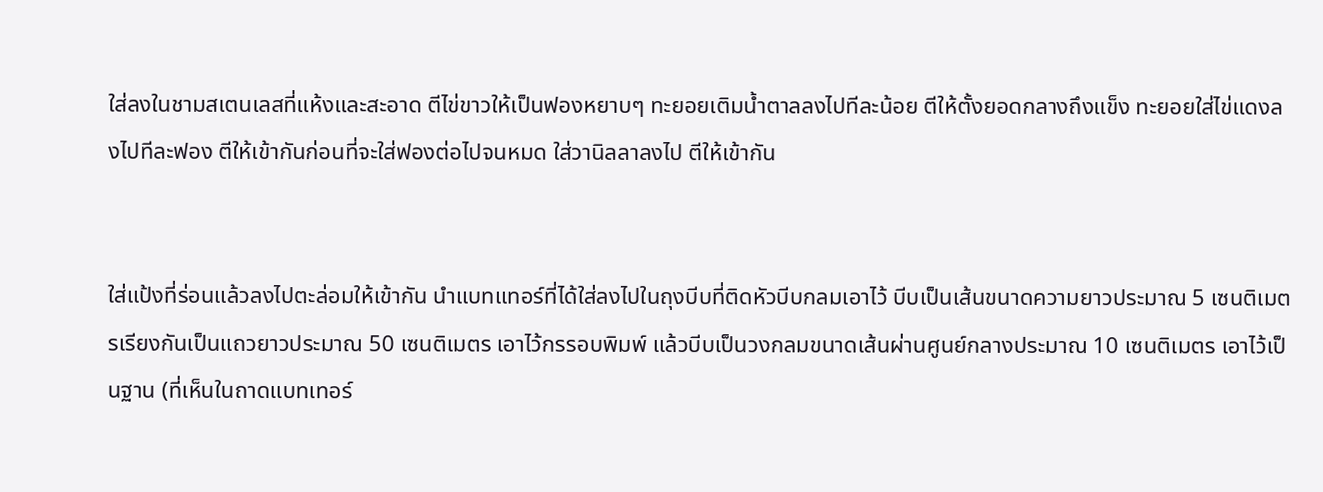ใส่ลงในชามสเตนเลสที่แห้งและสะอาด ตีไข่ขาวให้เป็นฟองหยาบๆ ทะยอยเติมน้ำตาลลงไปทีละน้อย ตีให้ตั้งยอดกลางถึงแข็ง ทะยอยใส่ไข่แดงลงไปทีละฟอง ตีให้เข้ากันก่อนที่จะใส่ฟองต่อไปจนหมด ใส่วานิลลาลงไป ตีให้เข้ากัน


ใส่แป้งที่ร่อนแล้วลงไปตะล่อมให้เข้ากัน นำแบทเเทอร์ที่ได้ใส่ลงไปในถุงบีบที่ติดหัวบีบกลมเอาไว้ บีบเป็นเส้นขนาดความยาวประมาณ 5 เซนติเมตรเรียงกันเป็นแถวยาวประมาณ 50 เซนติเมตร เอาไว้กรรอบพิมพ์ แล้วบีบเป็นวงกลมขนาดเส้นผ่านศูนย์กลางประมาณ 10 เซนติเมตร เอาไว้เป็นฐาน (ที่เห็นในถาดแบทเทอร์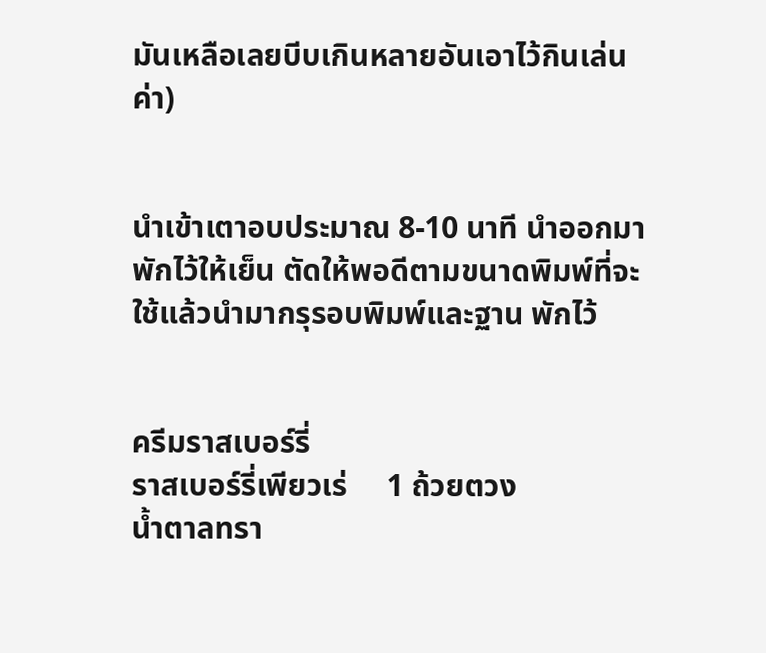มันเหลือเลยบีบเกินหลายอันเอาไว้กินเล่นค่า)


นำเข้าเตาอบประมาณ 8-10 นาที นำออกมาพักไว้ให้เย็น ตัดให้พอดีตามขนาดพิมพ์ที่จะใช้แล้วนำมากรุรอบพิมพ์และฐาน พักไว้


ครีมราสเบอร์รี่
ราสเบอร์รี่เพียวเร่     1 ถ้วยตวง
น้ำตาลทรา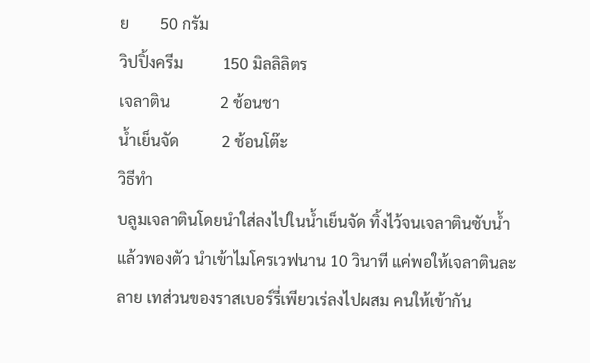ย        50 กรัม
วิปปิ้งครีม          150 มิลลิลิตร
เจลาติน             2 ช้อนชา
น้ำเย็นจัด           2 ช้อนโต๊ะ
วิธีทำ
บลูมเจลาตินโดยนำใส่ลงไปในน้ำเย็นจัด ทิ้งไว้จนเจลาตินซับน้ำแล้วพองตัว นำเข้าไมโครเวฟนาน 10 วินาที แค่พอให้เจลาตินละลาย เทส่วนของราสเบอร์รี่เพียวเร่ลงไปผสม คนให้เข้ากัน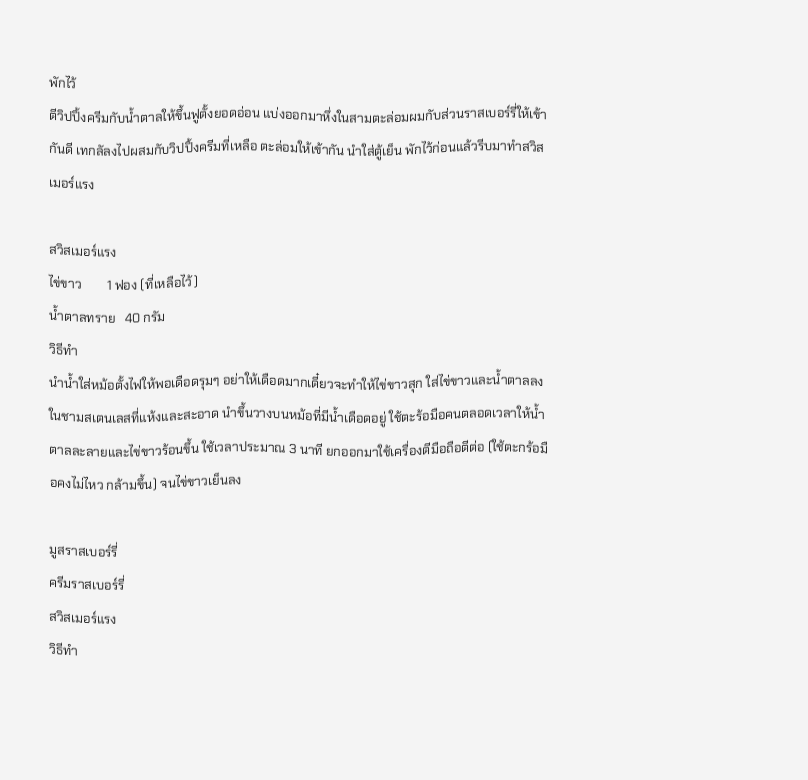พักไว้
ตีวิปปิ้งครีมกับน้ำตาลให้ขึ้นฟูตั้งยอดอ่อน แบ่งออกมาหึ่งในสามตะล่อมผมกับส่วนราสเบอร์รี่ให้เข้ากันดี เทกลัลงไปผสมกับวิปปิ้งครีมที่เหลือ ตะล่อมให้เข้ากัน นำใส่ตู้เย็น พักไว้ก่อนแล้วรีบมาทำสวิสเมอร์แรง

สวิสเมอร์แรง
ไข่ขาว        1 ฟอง (ที่เหลือไว้)
น้ำตาลทราย   40 กรัม
วิธีทำ
นำน้ำใส่หม้อตั้งไฟให้พอเดือดรุมๆ อย่าให้เดือดมากเดี๋ยวจะทำให้ไข่ขาวสุก ใส่ไข่ขาวและน้ำตาลลงในชามสเตนเลสที่แห้งและสะอาด นำขึ้นวางบนหม้อที่มีน้ำเดือดอยู่ ใช้ตะร้อมือคนตลอดเวลาให้น้ำตาลละลายและไข่ขาวร้อนขึ้น ใช้เวลาประมาณ 3 นาที ยกออกมาใช้เครื่องตีมือถือตีต่อ (ใช้ตะกร้อมือคงไม่ไหว กล้ามขึ้น) จนไข่ขาวเย็นลง

มูสราสเบอร์รี่
ครีมราสเบอร์รี่
สวิสเมอร์แรง
วิธีทำ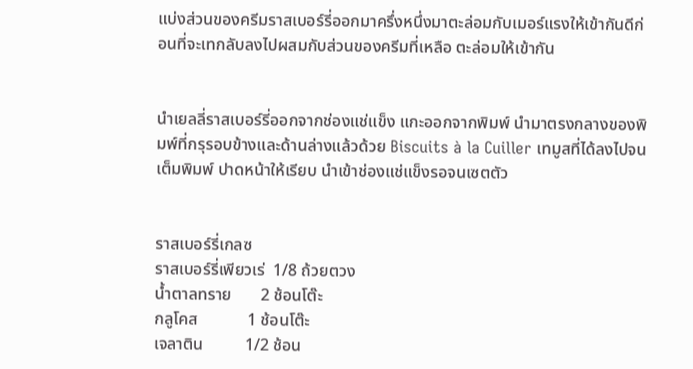แบ่งส่วนของครีมราสเบอร์รี่ออกมาครึ่งหนึ่งมาตะล่อมกับเมอร์แรงให้เข้ากันดีก่อนที่จะเทกลับลงไปผสมกับส่วนของครีมที่เหลือ ตะล่อมให้เข้ากัน


นำเยลลี่ราสเบอร์รี่ออกจากช่องแช่แข็ง แกะออกจากพิมพ์ นำมาตรงกลางของพิมพ์ที่กรุรอบข้างและด้านล่างแล้วด้วย Biscuits à la Cuiller เทมูสที่ได้ลงไปจนเต็มพิมพ์ ปาดหน้าให้เรียบ นำเข้าช่องแช่แข็งรอจนเซตตัว


ราสเบอร์รี่เกลซ
ราสเบอร์รี่เพียวเร่  1/8 ถ้วยตวง
น้ำตาลทราย       2 ช้อนโต๊ะ
กลูโคส            1 ช้อนโต๊ะ
เจลาติน          1/2 ช้อน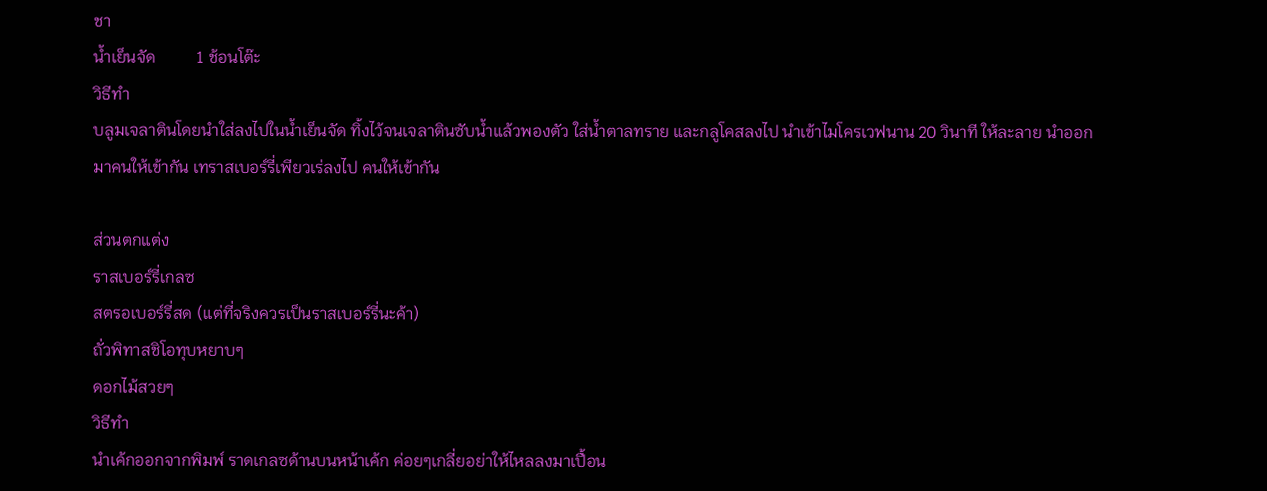ชา
น้ำเย็นจัด          1 ช้อนโต๊ะ
วิธีทำ
บลูมเจลาตินโดยนำใส่ลงไปในน้ำเย็นจัด ทิ้งไว้จนเจลาตินซับน้ำแล้วพองตัว ใส่น้ำตาลทราย และกลูโคสลงไป นำเข้าไมโครเวฟนาน 20 วินาที ให้ละลาย นำออกมาคนให้เข้ากัน เทราสเบอร์รี่เพียวเร่ลงไป คนให้เข้ากัน

ส่วนตกแต่ง
ราสเบอร์รี่เกลซ
สตรอเบอร์รี่สด (แต่ที่จริงควรเป็นราสเบอร์รี่นะค้า)
ถั่วพิทาสชิโอทุบหยาบๆ
ดอกไม้สวยๆ
วิธีทำ
นำเค้กออกจากพิมพ์ ราดเกลซด้านบนหน้าเค้ก ค่อยๆเกลี่ยอย่าให้ไหลลงมาเปื้อน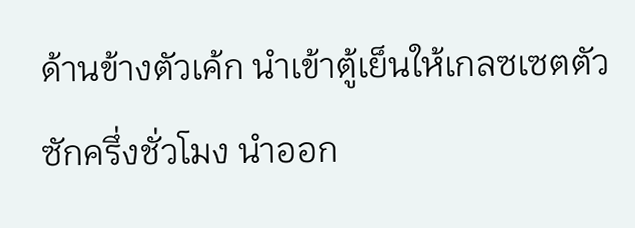ด้านข้างตัวเค้ก นำเข้าตู้เย็นให้เกลซเซตตัวซักครึ่งชั่วโมง นำออก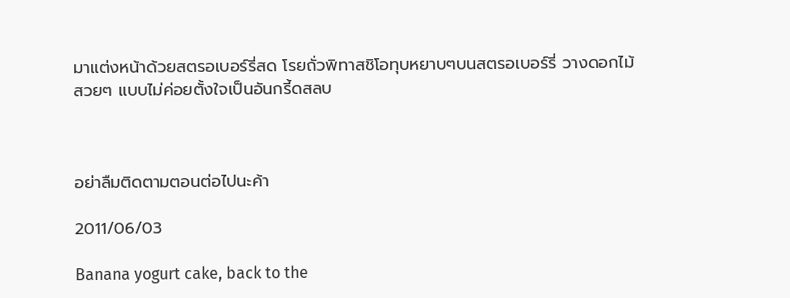มาแต่งหน้าด้วยสตรอเบอร์รี่สด โรยถั่วพิทาสชิโอทุบหยาบๆบนสตรอเบอร์รี่ วางดอกไม้สวยๆ แบบไม่ค่อยตั้งใจเป็นอันกรี้ดสลบ



อย่าลืมติดตามตอนต่อไปนะค้า

2011/06/03

Banana yogurt cake, back to the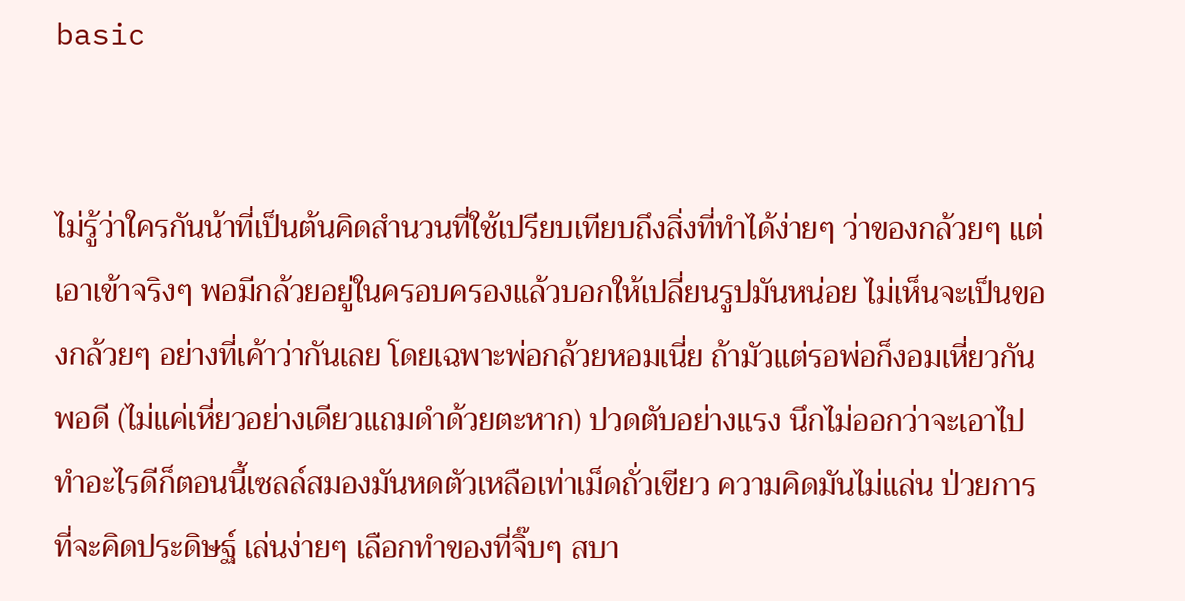basic


ไม่รู้ว่าใครกันน้าที่เป็นต้นคิดสำนวนที่ใช้เปรียบเทียบถึงสิ่งที่ทำได้ง่ายๆ ว่าของกล้วยๆ แต่เอาเข้าจริงๆ พอมีกล้วยอยู่ในครอบครองแล้วบอกให้เปลี่ยนรูปมันหน่อย ไม่เห็นจะเป็นของกล้วยๆ อย่างที่เค้าว่ากันเลย โดยเฉพาะพ่อกล้วยหอมเนี่ย ถ้ามัวแต่รอพ่อก็งอมเหี่ยวกันพอดี (ไม่แค่เหี่ยวอย่างเดียวแถมดำด้วยตะหาก) ปวดตับอย่างแรง นึกไม่ออกว่าจะเอาไปทำอะไรดีก็ตอนนี้เซลล์สมองมันหดตัวเหลือเท่าเม็ดถั่วเขียว ความคิดมันไม่แล่น ป่วยการที่จะคิดประดิษฐ์ เล่นง่ายๆ เลือกทำของที่จิ๊บๆ สบา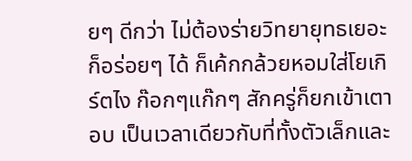ยๆ ดีกว่า ไม่ต้องร่ายวิทยายุทธเยอะก็อร่อยๆ ได้ ก็เค้กกล้วยหอมใส่โยเกิร์ตไง ก๊อกๆแก๊กๆ สักครู่ก็ยกเข้าเตาอบ เป็นเวลาเดียวกับที่ทั้งตัวเล็กและ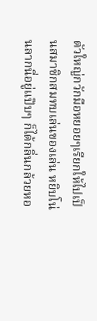ตัวใหญ่กวักมือหยอยๆเรียกให้ไปเป็นสมาชิกสมทบเล่นของเล่น หยิบโน่นลากนี่อยู่แป๊บๆ ก็ได้กลิ่นกล้วยหอ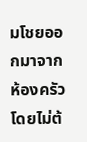มโชยออกมาจากห้องครัวโดยไม่ต้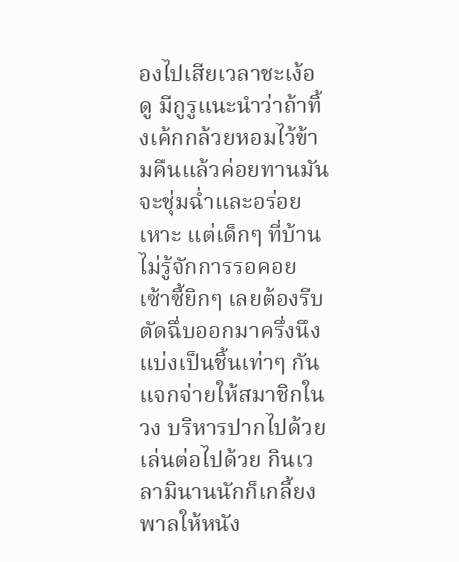องไปเสียเวลาชะเง้อดู มีกูรูแนะนำว่าถ้าทิ้งเค้กกล้วยหอมไว้ข้ามคืนแล้วค่อยทานมันจะชุ่มฉ่ำและอร่อยเหาะ แต่เด็กๆ ที่บ้านไม่รู้จักการรอคอย เซ้าซี้ยิกๆ เลยต้องรีบตัดฉึ่บออกมาครึ่งนึง แบ่งเป็นชิ้นเท่าๆ กัน แจกจ่ายให้สมาชิกในวง บริหารปากไปด้วยเล่นต่อไปด้วย กินเวลามินานนักก็เกลี้ยง พาลให้หนัง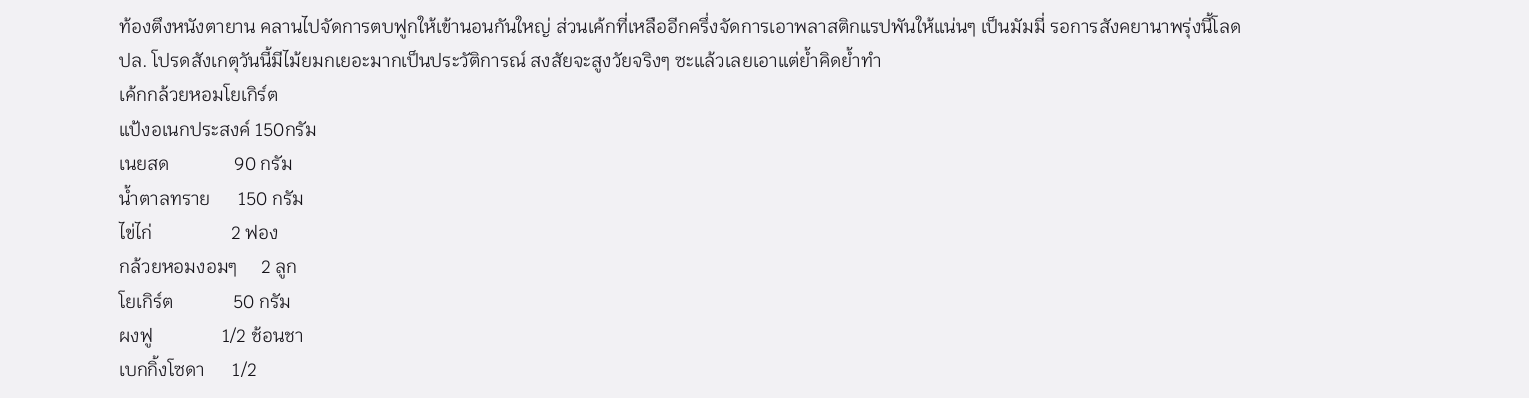ท้องตึงหนังตายาน คลานไปจัดการตบฟูกให้เข้านอนกันใหญ่ ส่วนเค้กที่เหลืออีกครึ่งจัดการเอาพลาสติกแรปพันให้แน่นๆ เป็นมัมมี่ รอการสังคยานาพรุ่งนี้โลด
ปล. โปรดสังเกตุวันนี้มีไม้ยมกเยอะมากเป็นประวัติการณ์ สงสัยจะสูงวัยจริงๆ ซะแล้วเลยเอาแต่ย้ำคิดย้ำทำ
เค้กกล้วยหอมโยเกิร์ต
แป้งอเนกประสงค์ 150กรัม
เนยสด              90 กรัม
น้ำตาลทราย      150 กรัม
ไข่ไก่                 2 ฟอง
กล้วยหอมงอมๆ     2 ลูก
โยเกิร์ต             50 กรัม
ผงฟู               1/2 ช้อนชา
เบกกิ้งโซดา      1/2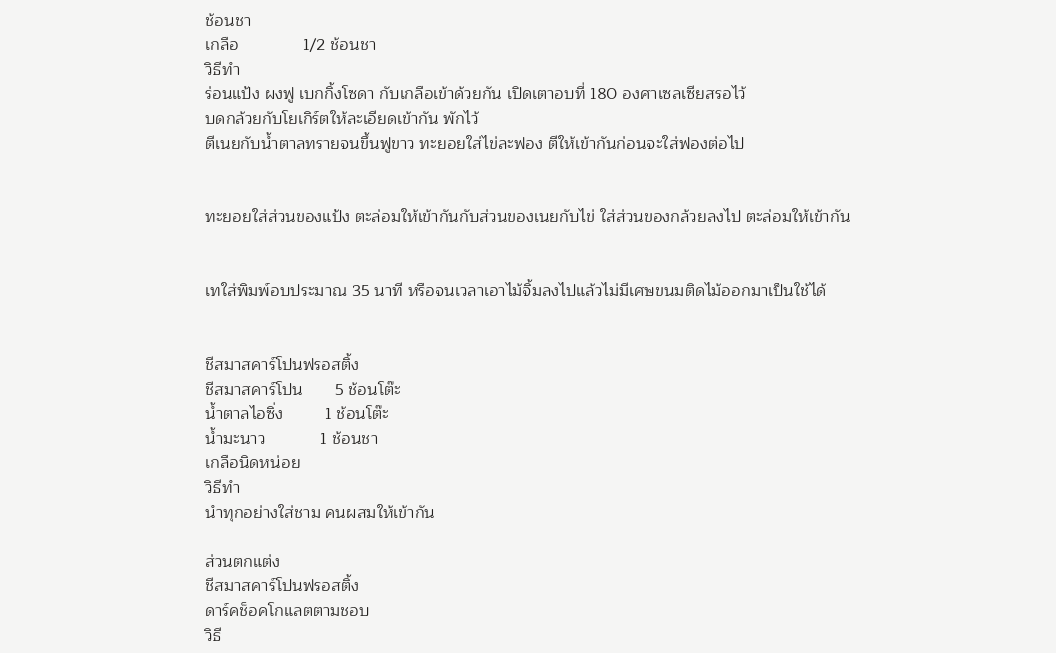ช้อนชา
เกลือ              1/2 ช้อนชา
วิธีทำ
ร่อนแป้ง ผงฟู เบกกิ้งโซดา กับเกลือเข้าด้วยกัน เปิดเตาอบที่ 180 องศาเซลเซียสรอไว้
บดกล้วยกับโยเกิร์ตให้ละเอียดเข้ากัน พักไว้
ตีเนยกับน้ำตาลทรายจนขึ้นฟูขาว ทะยอยใส่ไข่ละฟอง ตีให้เข้ากันก่อนจะใส่ฟองต่อไป


ทะยอยใส่ส่วนของแป้ง ตะล่อมให้เข้ากันกับส่วนของเนยกับไข่ ใส่ส่วนของกล้วยลงไป ตะล่อมให้เข้ากัน


เทใส่พิมพ์อบประมาณ 35 นาที หรือจนเวลาเอาไม้จิ้มลงไปแล้วไม่มีเศษขนมติดไม้ออกมาเป็นใช้ได้


ชีสมาสคาร์โปนฟรอสติ้ง
ชีสมาสคาร์โปน       5 ช้อนโต๊ะ
น้ำตาลไอซิ่ง         1 ช้อนโต๊ะ
น้ำมะนาว            1 ช้อนชา
เกลือนิดหน่อย
วิธีทำ
นำทุกอย่างใส่ชาม คนผสมให้เข้ากัน

ส่วนตกแต่ง
ชีสมาสคาร์โปนฟรอสติ้ง
ดาร์คช็อคโกแลตตามชอบ
วิธี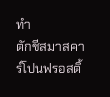ทำ
ตักชีสมาสคาร์โปนฟรอสติ้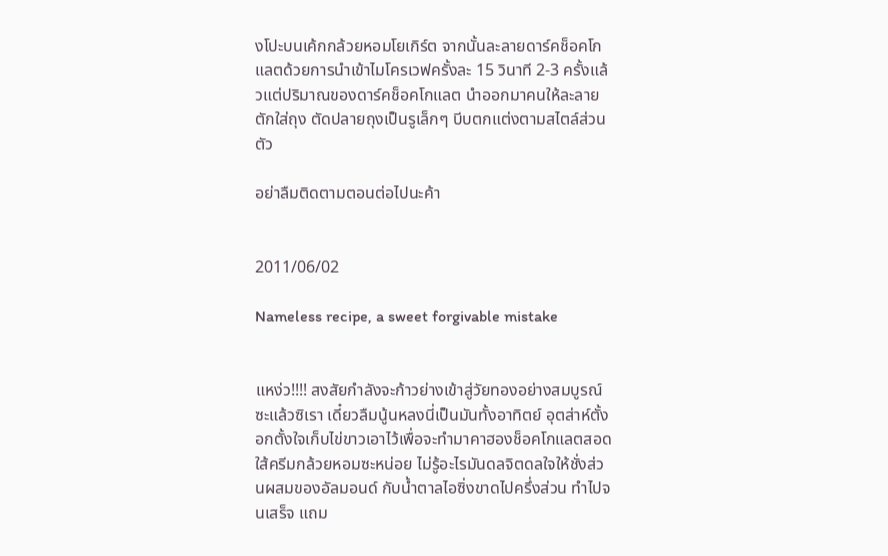งโปะบนเค้กกล้วยหอมโยเกิร์ต จากนั้นละลายดาร์คช็อคโกแลตด้วยการนำเข้าไมโครเวฟครั้งละ 15 วินาที 2-3 ครั้งแล้วแต่ปริมาณของดาร์คช็อคโกแลต นำออกมาคนให้ละลาย ตักใส่ถุง ตัดปลายถุงเป็นรูเล็กๆ บีบตกแต่งตามสไตล์ส่วนตัว

อย่าลืมติดตามตอนต่อไปนะค้า


2011/06/02

Nameless recipe, a sweet forgivable mistake


แหง่ว!!!! สงสัยกำลังจะก้าวย่างเข้าสู่วัยทองอย่างสมบูรณ์ซะแล้วซิเรา เดี๋ยวลืมนู้นหลงนี่เป็นมันทั้งอาทิตย์ อุตส่าห์ตั้งอกตั้งใจเก็บไข่ขาวเอาไว้เพื่อจะทำมาคาฮองช็อคโกแลตสอดใส้ครีมกล้วยหอมซะหน่อย ไม่รู้อะไรมันดลจิตดลใจให้ชั่งส่วนผสมของอัลมอนด์ กับน้ำตาลไอซิ่งขาดไปครึ่งส่วน ทำไปจนเสร็จ แถม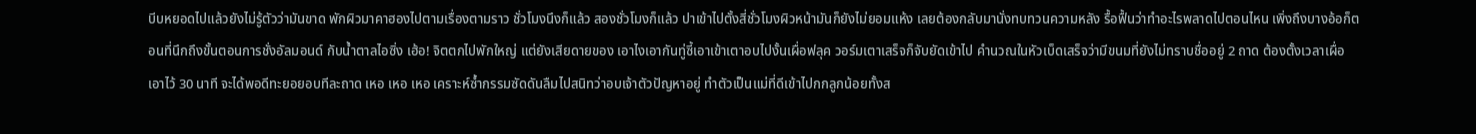บีบหยอดไปแล้วยังไม่รู้ตัวว่ามันขาด พักผิวมาคาฮองไปตามเรื่องตามราว ชั่วโมงนึงก็แล้ว สองชั่วโมงก็แล้ว ปาเข้าไปตั้งสี่ชั่วโมงผิวหน้ามันก็ยังไม่ยอมแห้ง เลยต้องกลับมานั่งทบทวนความหลัง รื้อฟื้นว่าทำอะไรพลาดไปตอนไหน เพิ่งถึงบางอ้อก็ตอนที่นึกถึงขั้นตอนการชั่งอัลมอนด์ กับน้ำตาลไอซิ่ง เฮ้อ! จิตตกไปพักใหญ่ แต่ยังเสียดายของ เอาไงเอากันทู่ซี้เอาเข้าเตาอบไปงั้นเผื่อฟลุค วอร์มเตาเสร็จก็จับยัดเข้าไป คำนวณในหัวเบ็ดเสร็จว่ามีขนมที่ยังไม่ทราบชื่ออยู่ 2 ถาด ต้องตั้งเวลาเผื่อเอาไว้ 30 นาที จะได้พอดีทะยอยอบทีละถาด เหอ เหอ เหอ เคราะห์ซ้ำกรรมซัดดันลืมไปสนิทว่าอบเจ้าตัวปัญหาอยู่ ทำตัวเป็นแม่ที่ดีเข้าไปกกลูกน้อยทั้งส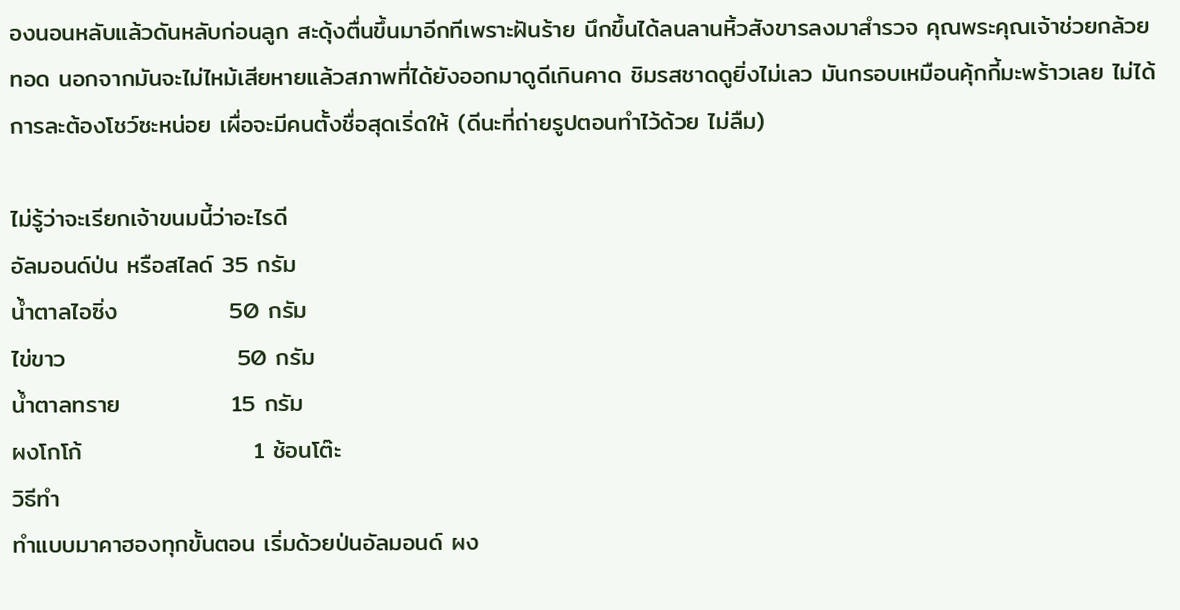องนอนหลับแล้วดันหลับก่อนลูก สะดุ้งตื่นขึ้นมาอีกทีเพราะฝันร้าย นึกขึ้นได้ลนลานหิ้วสังขารลงมาสำรวจ คุณพระคุณเจ้าช่วยกล้วยทอด นอกจากมันจะไม่ไหม้เสียหายแล้วสภาพที่ได้ยังออกมาดูดีเกินคาด ชิมรสชาดดูยิ่งไม่เลว มันกรอบเหมือนคุ้กกี้มะพร้าวเลย ไม่ได้การละต้องโชว์ซะหน่อย เผื่อจะมีคนตั้งชื่อสุดเริ่ดให้ (ดีนะที่ถ่ายรูปตอนทำไว้ด้วย ไม่ลืม)

ไม่รู้ว่าจะเรียกเจ้าขนมนี้ว่าอะไรดี
อัลมอนด์ป่น หรือสไลด์ 35 กรัม
น้ำตาลไอซิ่ง             50 กรัม
ไข่ขาว                    50 กรัม
น้ำตาลทราย             15 กรัม
ผงโกโก้                    1 ช้อนโต๊ะ
วิธีทำ
ทำแบบมาคาฮองทุกขั้นตอน เริ่มด้วยป่นอัลมอนด์ ผง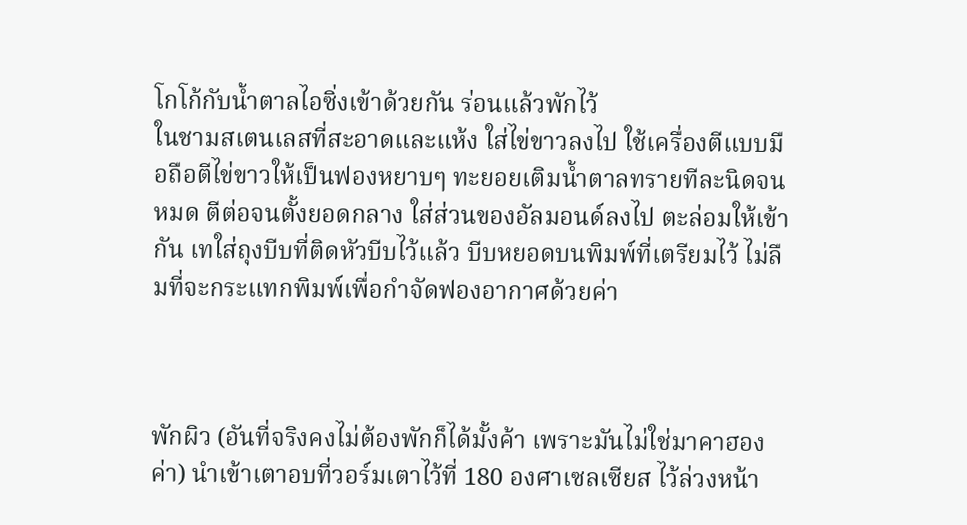โกโก้กับน้ำตาลไอซิ่งเข้าด้วยกัน ร่อนแล้วพักไว้
ในชามสเตนเลสที่สะอาดและแห้ง ใส่ไข่ขาวลงไป ใช้เครื่องตีแบบมือถือตีไข่ขาวให้เป็นฟองหยาบๆ ทะยอยเติมน้ำตาลทรายทีละนิดจนหมด ตีต่อจนตั้งยอดกลาง ใส่ส่วนของอัลมอนด์ลงไป ตะล่อมให้เข้ากัน เทใส่ถุงบีบที่ติดหัวบีบไว้แล้ว บีบหยอดบนพิมพ์ที่เตรียมไว้ ไม่ลืมที่จะกระแทกพิมพ์เพื่อกำจัดฟองอากาศด้วยค่า



พักผิว (อันที่จริงคงไม่ต้องพักก็ได้มั้งค้า เพราะมันไม่ใช่มาคาฮองค่า) นำเข้าเตาอบที่วอร์มเตาไว้ที่ 180 องศาเซลเซียส ไว้ล่วงหน้า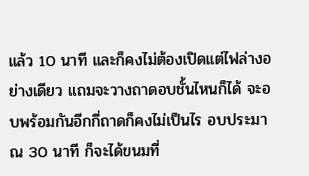แล้ว 10 นาที และก็คงไม่ต้องเปิดแต่ไฟล่างอย่างเดียว แถมจะวางถาดอบชั้นไหนก็ได้ จะอบพร้อมกันอีกกี่ถาดก็คงไม่เป็นไร อบประมาณ 30 นาที ก็จะได้ขนมที่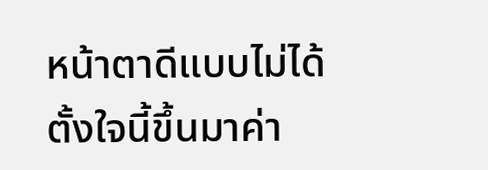หน้าตาดีแบบไม่ได้ตั้งใจนี้ขึ้นมาค่า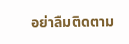อย่าลืมติดตาม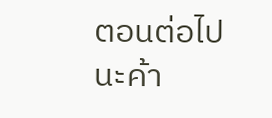ตอนต่อไปนะค้า